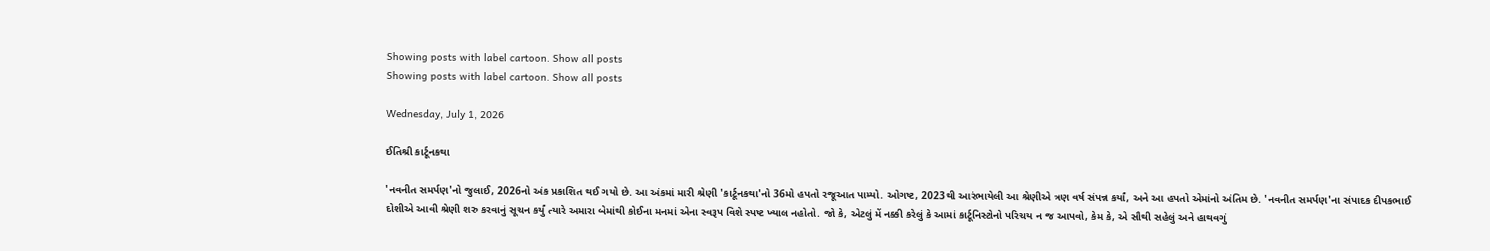Showing posts with label cartoon. Show all posts
Showing posts with label cartoon. Show all posts

Wednesday, July 1, 2026

ઈતિશ્રી કાર્ટૂનકથા

'નવનીત સમર્પણ'નો જુલાઈ, 2026નો અંક પ્રકાશિત થઈ ગયો છે. આ અંકમાં મારી શ્રેણી 'કાર્ટૂનકથા'નો 36મો હપતો રજૂઆત પામ્યો. ઓગષ્ટ, 2023થી આરંભાયેલી આ શ્રેણીએ ત્રણ વર્ષ સંપન્ન કર્યાં, અને આ હપતો એમાંનો અંતિમ છે. 'નવનીત સમર્પણ'ના સંપાદક દીપકભાઈ દોશીએ આવી શ્રેણી શરુ કરવાનું સૂચન કર્યું ત્યારે અમારા બેમાંથી કોઈના મનમાં એના સ્વરૂપ વિશે સ્પષ્ટ ખ્યાલ નહોતો. જો કે, એટલું મેં નક્કી કરેલું કે આમાં કાર્ટૂનિસ્ટોનો પરિચય ન જ આપવો, કેમ કે, એ સૌથી સહેલું અને હાથવગું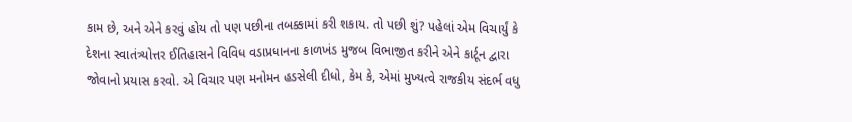કામ છે, અને એને કરવું હોય તો પણ પછીના તબક્કામાં કરી શકાય. તો પછી શું? પહેલાં એમ વિચાર્યું કે દેશના સ્વાતંત્ર્યોત્તર ઈતિહાસને વિવિધ વડાપ્રધાનના કાળખંડ મુજબ વિભાજીત કરીને એને કાર્ટૂન દ્વારા જોવાનો પ્રયાસ કરવો. એ વિચાર પણ મનોમન હડસેલી દીધો, કેમ કે, એમાં મુખ્યત્વે રાજકીય સંદર્ભ વધુ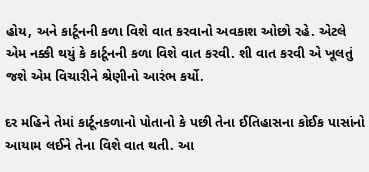હોય, અને કાર્ટૂનની કળા વિશે વાત કરવાનો અવકાશ ઓછો રહે. એટલે એમ નક્કી થયું કે કાર્ટૂનની કળા વિશે વાત કરવી. શી વાત કરવી એ ખૂલતું જશે એમ વિચારીને શ્રેણીનો આરંભ કર્યો.

દર મહિને તેમાં કાર્ટૂનકળાનો પોતાનો કે પછી તેના ઈતિહાસના કોઈક પાસાંનો આયામ લઈને તેના વિશે વાત થતી. આ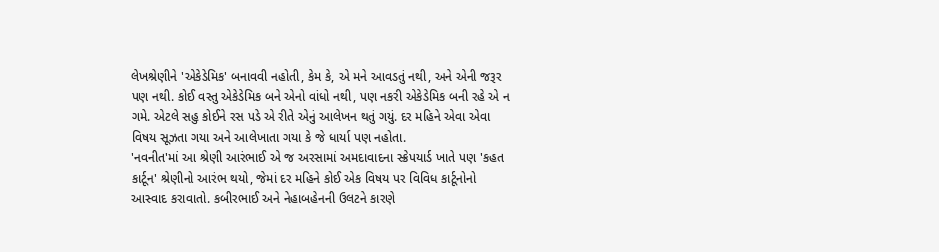લેખશ્રેણીને 'એકેડેમિક' બનાવવી નહોતી, કેમ કે, એ મને આવડતું નથી, અને એની જરૂર પણ નથી. કોઈ વસ્તુ એકેડેમિક બને એનો વાંધો નથી, પણ નકરી એકેડેમિક બની રહે એ ન ગમે. એટલે સહુ કોઈને રસ પડે એ રીતે એનું આલેખન થતું ગયું. દર મહિને એવા એવા વિષય સૂઝતા ગયા અને આલેખાતા ગયા કે જે ધાર્યા પણ નહોતા.
'નવનીત'માં આ શ્રેણી આરંભાઈ એ જ અરસામાં અમદાવાદના સ્ક્રેપયાર્ડ ખાતે પણ 'કહત કાર્ટૂન' શ્રેણીનો આરંભ થયો, જેમાં દર મહિને કોઈ એક વિષય પર વિવિધ કાર્ટૂનોનો આસ્વાદ કરાવાતો. કબીરભાઈ અને નેહાબહેનની ઉલટને કારણે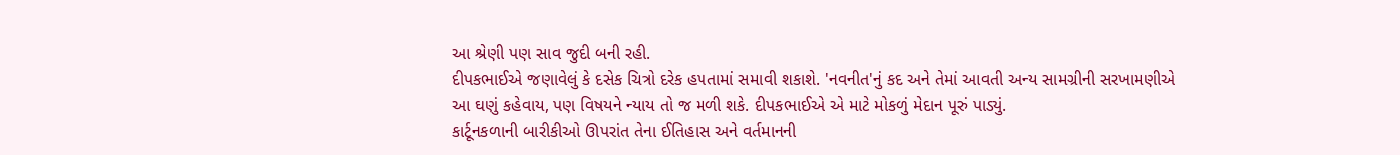આ શ્રેણી પણ સાવ જુદી બની રહી.
દીપકભાઈએ જણાવેલું કે દસેક ચિત્રો દરેક હપતામાં સમાવી શકાશે. 'નવનીત'નું કદ અને તેમાં આવતી અન્ય સામગ્રીની સરખામણીએ આ ઘણું કહેવાય, પણ વિષયને ન્યાય તો જ મળી શકે. દીપકભાઈએ એ માટે મોકળું મેદાન પૂરું પાડ્યું.
કાર્ટૂનકળાની બારીકીઓ ઊપરાંત તેના ઈતિહાસ અને વર્તમાનની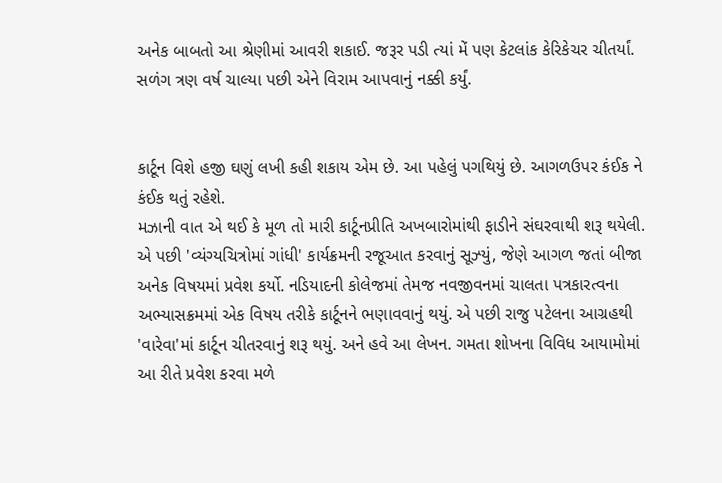અનેક બાબતો આ શ્રેણીમાં આવરી શકાઈ. જરૂર પડી ત્યાં મેં પણ કેટલાંક કેરિકેચર ચીતર્યાં. સળંગ ત્રણ વર્ષ ચાલ્યા પછી એને વિરામ આપવાનું નક્કી કર્યું.


કાર્ટૂન વિશે હજી ઘણું લખી કહી શકાય એમ છે. આ પહેલું પગથિયું છે. આગળઉપર કંઈક ને કંઈક થતું રહેશે.
મઝાની વાત એ થઈ કે મૂળ તો મારી કાર્ટૂનપ્રીતિ અખબારોમાંથી ફાડીને સંઘરવાથી શરૂ થયેલી. એ પછી 'વ્યંગ્યચિત્રોમાં ગાંધી' કાર્યક્રમની રજૂઆત કરવાનું સૂઝ્યું, જેણે આગળ જતાં બીજા અનેક વિષયમાં પ્રવેશ કર્યો. નડિયાદની કોલેજમાં તેમજ નવજીવનમાં ચાલતા પત્રકારત્વના અભ્યાસક્રમમાં એક વિષય તરીકે કાર્ટૂનને ભણાવવાનું થયું. એ પછી રાજુ પટેલના આગ્રહથી 'વારેવા'માં કાર્ટૂન ચીતરવાનું શરૂ થયું. અને હવે આ લેખન. ગમતા શોખના વિવિધ આયામોમાં આ રીતે પ્રવેશ કરવા મળે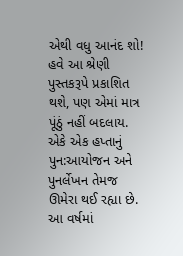એથી વધુ આનંદ શો!
હવે આ શ્રેણી પુસ્તકરૂપે પ્રકાશિત થશે, પણ એમાં માત્ર પૂંઠું નહીં બદલાય. એકે એક હપ્તાનું પુન:આયોજન અને પુનર્લેખન તેમજ ઊમેરા થઈ રહ્યા છે. આ વર્ષમાં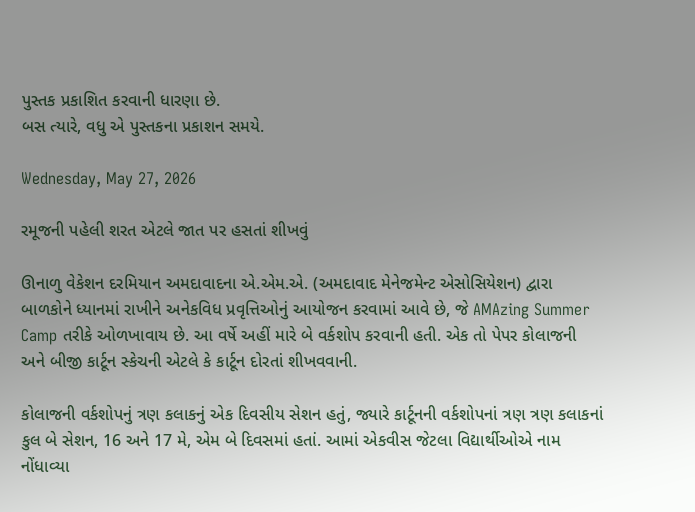પુસ્તક પ્રકાશિત કરવાની ધારણા છે.
બસ ત્યારે, વધુ એ પુસ્તકના પ્રકાશન સમયે.

Wednesday, May 27, 2026

રમૂજની પહેલી શરત એટલે જાત પર હસતાં શીખવું

ઊનાળુ વેકેશન દરમિયાન અમદાવાદના એ.એમ.એ. (અમદાવાદ મેનેજમેન્ટ એસોસિયેશન) દ્વારા બાળકોને ધ્યાનમાં રાખીને અનેકવિધ પ્રવૃત્તિઓનું આયોજન કરવામાં આવે છે, જે AMAzing Summer Camp તરીકે ઓળખાવાય છે. આ વર્ષે અહીં મારે બે વર્કશોપ કરવાની હતી. એક તો પેપર કોલાજની અને બીજી કાર્ટૂન સ્કેચની એટલે કે કાર્ટૂન દોરતાં શીખવવાની.

કોલાજની વર્કશોપનું ત્રણ કલાકનું એક દિવસીય સેશન હતું, જ્યારે કાર્ટૂનની વર્કશોપનાં ત્રણ ત્રણ કલાકનાં કુલ બે સેશન, 16 અને 17 મે, એમ બે દિવસમાં હતાં. આમાં એકવીસ જેટલા વિદ્યાર્થીઓએ નામ નોંધાવ્યા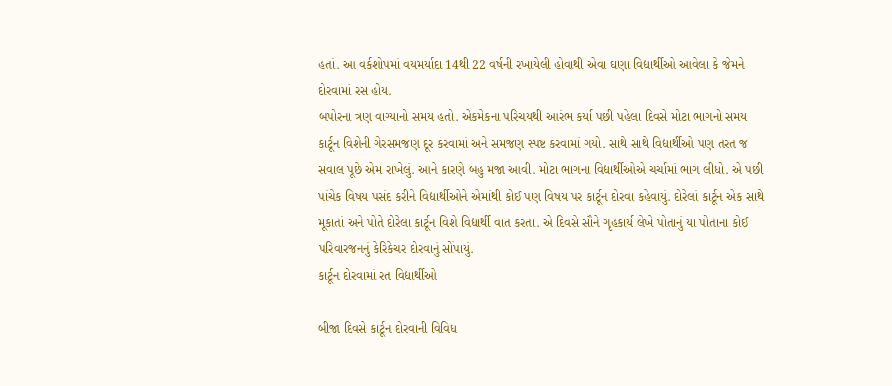હતાં. આ વર્કશોપમાં વયમર્યાદા 14થી 22 વર્ષની રખાયેલી હોવાથી એવા ઘણા વિદ્યાર્થીઓ આવેલા કે જેમને દોરવામાં રસ હોય.
બપોરના ત્રણ વાગ્યાનો સમય હતો. એકમેકના પરિચયથી આરંભ કર્યા પછી પહેલા દિવસે મોટા ભાગનો સમય કાર્ટૂન વિશેની ગેરસમજણ દૂર કરવામાં અને સમજણ સ્પષ્ટ કરવામાં ગયો. સાથે સાથે વિદ્યાર્થીઓ પણ તરત જ સવાલ પૂછે એમ રાખેલું. આને કારણે બહુ મજા આવી. મોટા ભાગના વિદ્યાર્થીઓએ ચર્ચામાં ભાગ લીધો. એ પછી પાંચેક વિષય પસંદ કરીને વિદ્યાર્થીઓને એમાંથી કોઈ પણ વિષય પર કાર્ટૂન દોરવા કહેવાયું. દોરેલાં કાર્ટૂન એક સાથે મૂકાતાં અને પોતે દોરેલા કાર્ટૂન વિશે વિદ્યાર્થી વાત કરતા. એ દિવસે સૌને ગૃહકાર્ય લેખે પોતાનું યા પોતાના કોઈ પરિવારજનનું કેરિકેચર દોરવાનું સોંપાયું.
કાર્ટૂન દોરવામાં રત વિદ્યાર્થીઓ

બીજા દિવસે કાર્ટૂન દોરવાની વિવિધ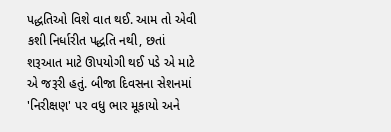પદ્ધતિઓ વિશે વાત થઈ. આમ તો એવી કશી નિર્ધારીત પદ્ધતિ નથી, છતાં શરૂઆત માટે ઊપયોગી થઈ પડે એ માટે એ જરૂરી હતું. બીજા દિવસના સેશનમાં 'નિરીક્ષણ' પર વધુ ભાર મૂકાયો અને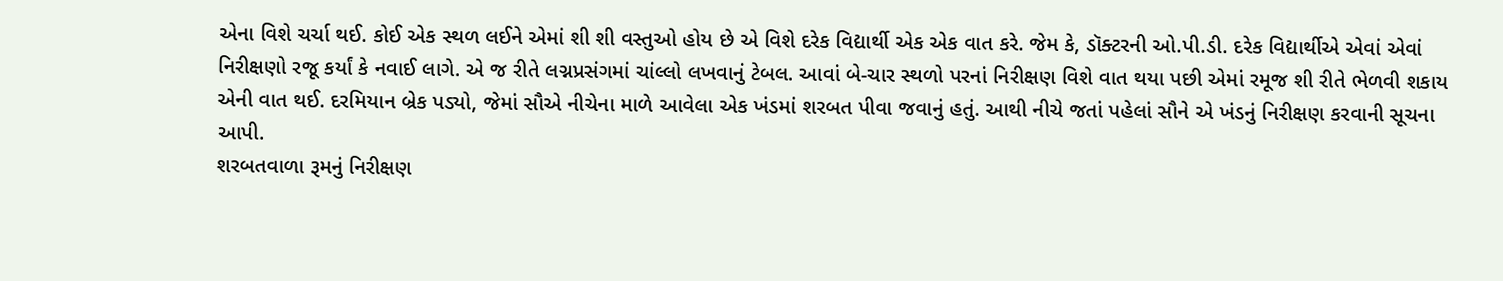એના વિશે ચર્ચા થઈ. કોઈ એક સ્થળ લઈને એમાં શી શી વસ્તુઓ હોય છે એ વિશે દરેક વિદ્યાર્થી એક એક વાત કરે. જેમ કે, ડૉક્ટરની ઓ.પી.ડી. દરેક વિદ્યાર્થીએ એવાં એવાં નિરીક્ષણો રજૂ કર્યાં કે નવાઈ લાગે. એ જ રીતે લગ્નપ્રસંગમાં ચાંલ્લો લખવાનું ટેબલ. આવાં બે-ચાર સ્થળો પરનાં નિરીક્ષણ વિશે વાત થયા પછી એમાં રમૂજ શી રીતે ભેળવી શકાય એની વાત થઈ. દરમિયાન બ્રેક પડ્યો, જેમાં સૌએ નીચેના માળે આવેલા એક ખંડમાં શરબત પીવા જવાનું હતું. આથી નીચે જતાં પહેલાં સૌને એ ખંડનું નિરીક્ષણ કરવાની સૂચના આપી.
શરબતવાળા રૂમનું નિરીક્ષણ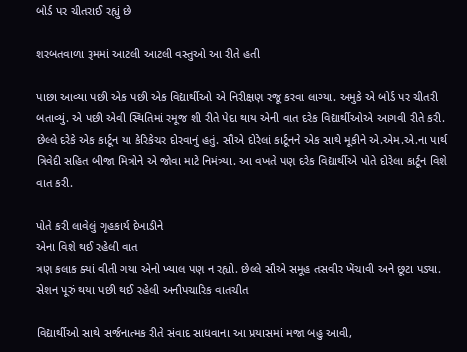બોર્ડ પર ચીતરાઈ રહ્યું છે

શરબતવાળા રૂમમાં આટલી આટલી વસ્તુઓ આ રીતે હતી

પાછા આવ્યા પછી એક પછી એક વિદ્યાર્થીઓ એ નિરીક્ષણ રજૂ કરવા લાગ્યા. અમુકે એ બોર્ડ પર ચીતરી બતાવ્યું. એ પછી એવી સ્થિતિમાં રમૂજ શી રીતે પેદા થાય એની વાત દરેક વિદ્યાર્થીઓએ આગવી રીતે કરી. છેલ્લે દરેકે એક કાર્ટૂન યા કેરિકેચર દોરવાનું હતું. સૌએ દોરેલાં કાર્ટૂનને એક સાથે મૂકીને એ.એમ.એ.ના પાર્થ ત્રિવેદી સહિત બીજા મિત્રોને એ જોવા માટે નિમંત્ર્યા. આ વખતે પણ દરેક વિદ્યાર્થીએ પોતે દોરેલા કાર્ટૂન વિશે વાત કરી.

પોતે કરી લાવેલું ગૃહકાર્ય દેખાડીને
એના વિશે થઈ રહેલી વાત
ત્રણ કલાક ક્યાં વીતી ગયા એનો ખ્યાલ પણ ન રહ્યો. છેલ્લે સૌએ સમૂહ તસવીર ખેંચાવી અને છૂટા પડ્યા.
સેશન પૂરું થયા પછી થઈ રહેલી અનૌપચારિક વાતચીત

વિદ્યાર્થીઓ સાથે સર્જનાત્મક રીતે સંવાદ સાધવાના આ પ્રયાસમાં મજા બહુ આવી,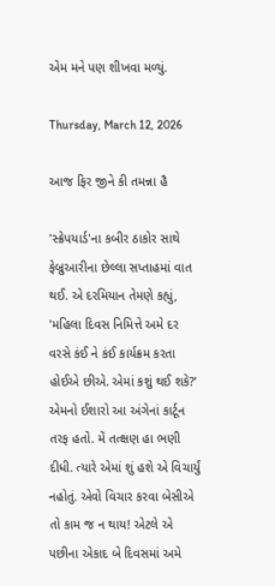એમ મને પણ શીખવા મળ્યું.

Thursday, March 12, 2026

આજ ફિર જીને કી તમન્ના હૈ

'સ્ક્રેપયાર્ડ'ના કબીર ઠાકોર સાથે ફેબ્રુઆરીના છેલ્લા સપ્તાહમાં વાત થઈ. એ દરમિયાન તેમણે કહ્યું, 'મહિલા દિવસ નિમિત્તે અમે દર વરસે કંઈ ને કંઈ કાર્યક્રમ કરતા હોઈએ છીએ. એમાં કશું થઈ શકે?' એમનો ઈશારો આ અંગેનાં કાર્ટૂન તરફ હતો. મેં તત્ક્ષણ હા ભણી દીધી. ત્યારે એમાં શું હશે એ વિચાર્યું નહોતું. એવો વિચાર કરવા બેસીએ તો કામ જ ન થાય! એટલે એ પછીના એકાદ બે દિવસમાં અમે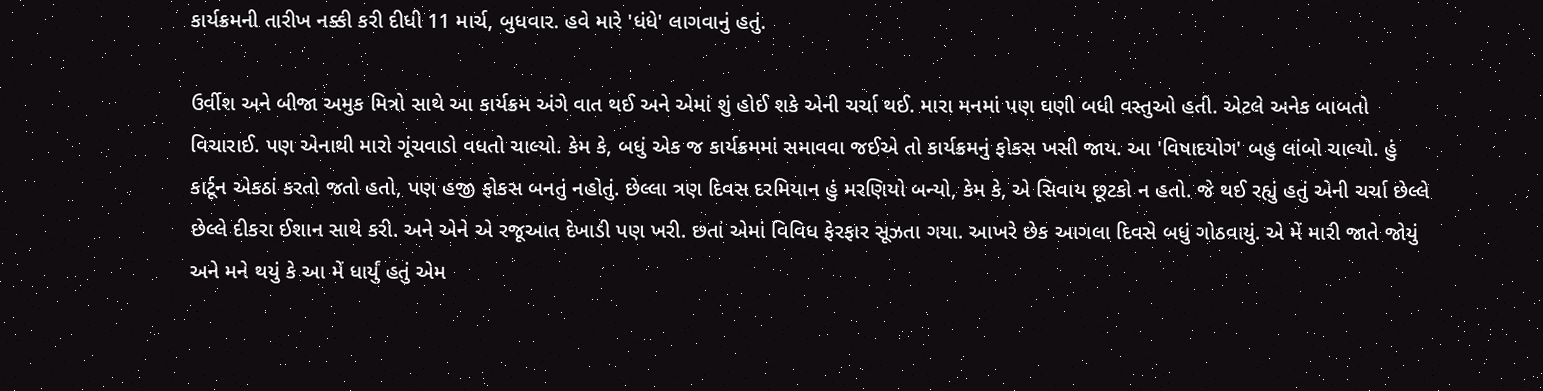કાર્યક્રમની તારીખ નક્કી કરી દીધી 11 માર્ચ, બુધવાર. હવે મારે 'ધંધે' લાગવાનું હતું.

ઉર્વીશ અને બીજા અમુક મિત્રો સાથે આ કાર્યક્રમ અંગે વાત થઈ અને એમાં શું હોઈ શકે એની ચર્ચા થઈ. મારા મનમાં પણ ઘણી બધી વસ્તુઓ હતી. એટલે અનેક બાબતો વિચારાઈ. પણ એનાથી મારો ગૂંચવાડો વધતો ચાલ્યો. કેમ કે, બધું એક જ કાર્યક્રમમાં સમાવવા જઈએ તો કાર્યક્રમનું ફોકસ ખસી જાય. આ 'વિષાદયોગ' બહુ લાંબો ચાલ્યો. હું કાર્ટૂન એકઠાં કરતો જતો હતો, પણ હજી ફોકસ બનતું નહોતું. છેલ્લા ત્રણ દિવસ દરમિયાન હું મરણિયો બન્યો, કેમ કે, એ સિવાય છૂટકો ન હતો. જે થઈ રહ્યું હતું એની ચર્ચા છેલ્લે છેલ્લે દીકરા ઈશાન સાથે કરી. અને એને એ રજૂઆત દેખાડી પણ ખરી. છતાં એમાં વિવિધ ફેરફાર સૂઝતા ગયા. આખરે છેક આગલા દિવસે બધું ગોઠવાયું. એ મેં મારી જાતે જોયું અને મને થયું કે આ મેં ધાર્યું હતું એમ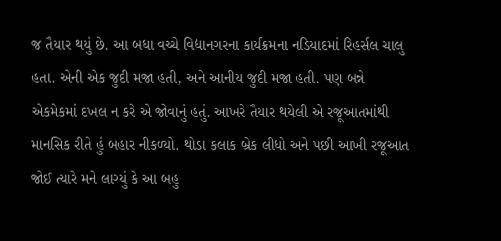જ તૈયાર થયું છે. આ બધા વચ્ચે વિદ્યાનગરના કાર્યક્રમના નડિયાદમાં રિહર્સલ ચાલુ હતા. એની એક જુદી મજા હતી, અને આનીય જુદી મજા હતી. પણ બન્ને એકમેકમાં દખલ ન કરે એ જોવાનું હતું. આખરે તૈયાર થયેલી એ રજૂઆતમાંથી માનસિક રીતે હું બહાર નીકળ્યો. થોડા કલાક બ્રેક લીધો અને પછી આખી રજૂઆત જોઈ ત્યારે મને લાગ્યું કે આ બહુ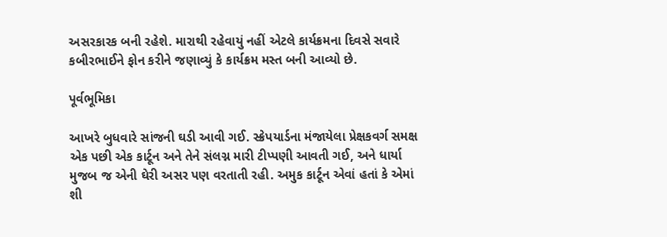અસરકારક બની રહેશે. મારાથી રહેવાયું નહીં એટલે કાર્યક્રમના દિવસે સવારે કબીરભાઈને ફોન કરીને જણાવ્યું કે કાર્યક્રમ મસ્ત બની આવ્યો છે.

પૂર્વભૂમિકા

આખરે બુધવારે સાંજની ઘડી આવી ગઈ. સ્ક્રેપયાર્ડના મંજાયેલા પ્રેક્ષકવર્ગ સમક્ષ એક પછી એક કાર્ટૂન અને તેને સંલગ્ન મારી ટીપ્પણી આવતી ગઈ, અને ધાર્યા મુજબ જ એની ઘેરી અસર પણ વરતાતી રહી. અમુક કાર્ટૂન એવાં હતાં કે એમાં શી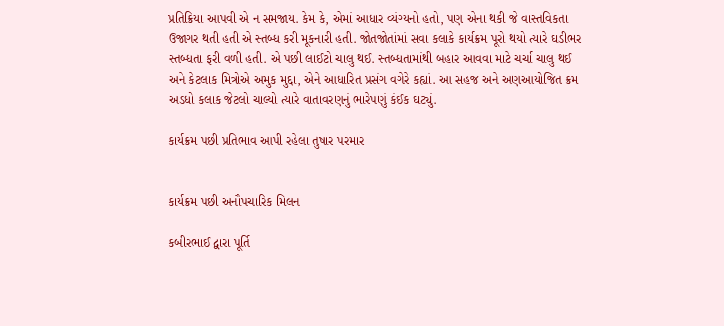પ્રતિક્રિયા આપવી એ ન સમજાય. કેમ કે, એમાં આધાર વ્યંગ્યનો હતો, પણ એના થકી જે વાસ્તવિકતા ઉજાગર થતી હતી એ સ્તબ્ધ કરી મૂકનારી હતી. જોતજોતાંમાં સવા કલાકે કાર્યક્રમ પૂરો થયો ત્યારે ઘડીભર સ્તબ્ધતા ફરી વળી હતી. એ પછી લાઈટો ચાલુ થઈ. સ્તબ્ધતામાંથી બહાર આવવા માટે ચર્ચા ચાલુ થઈ અને કેટલાક મિત્રોએ અમુક મુદ્દા, એને આધારિત પ્રસંગ વગેરે કહ્યાં. આ સહજ અને અણઆયોજિત ક્રમ અડધો કલાક જેટલો ચાલ્યો ત્યારે વાતાવરણનું ભારેપણું કંઈક ઘટ્યું.

કાર્યક્રમ પછી પ્રતિભાવ આપી રહેલા તુષાર પરમાર


કાર્યક્રમ પછી અનૌપચારિક મિલન

કબીરભાઈ દ્વારા પૂર્તિ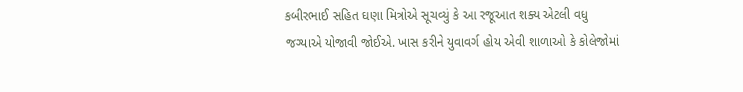કબીરભાઈ સહિત ઘણા મિત્રોએ સૂચવ્યું કે આ રજૂઆત શક્ય એટલી વધુ જગ્યાએ યોજાવી જોઈએ. ખાસ કરીને યુવાવર્ગ હોય એવી શાળાઓ કે કોલેજોમાં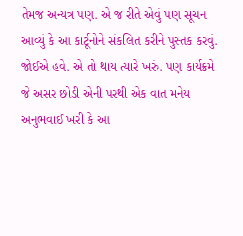તેમજ અન્યત્ર પણ. એ જ રીતે એવું પણ સૂચન આવ્યું કે આ કાર્ટૂનોને સંકલિત કરીને પુસ્તક કરવું.
જોઈએ હવે. એ તો થાય ત્યારે ખરું. પણ કાર્યક્રમે જે અસર છોડી એની પરથી એક વાત મનેય અનુભવાઈ ખરી કે આ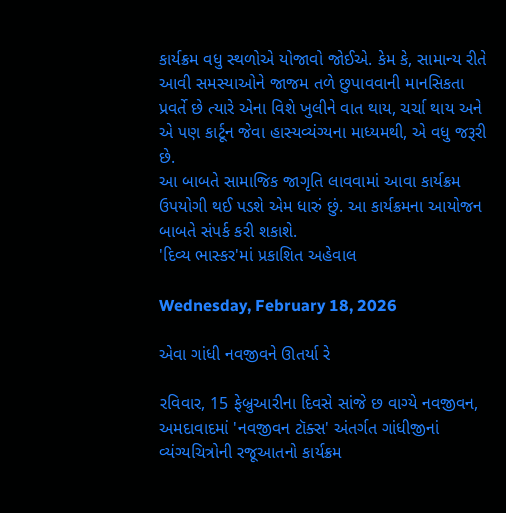કાર્યક્રમ વધુ સ્થળોએ યોજાવો જોઈએ. કેમ કે, સામાન્ય રીતે આવી સમસ્યાઓને જાજમ તળે છુપાવવાની માનસિકતા પ્રવર્તે છે ત્યારે એના વિશે ખુલીને વાત થાય, ચર્ચા થાય અને એ પણ કાર્ટૂન જેવા હાસ્યવ્યંગ્યના માધ્યમથી, એ વધુ જરૂરી છે.
આ બાબતે સામાજિક જાગૃતિ લાવવામાં આવા કાર્યક્રમ ઉપયોગી થઈ પડશે એમ ધારું છું. આ કાર્યક્રમના આયોજન બાબતે સંપર્ક કરી શકાશે.
'દિવ્ય ભાસ્કર'માં પ્રકાશિત અહેવાલ

Wednesday, February 18, 2026

એવા ગાંધી નવજીવને ઊતર્યા રે

રવિવાર, 15 ફેબ્રુઆરીના દિવસે સાંજે છ વાગ્યે નવજીવન, અમદાવાદમાં 'નવજીવન ટૉક્સ' અંતર્ગત ગાંધીજીનાં વ્યંગ્યચિત્રોની રજૂઆતનો કાર્યક્રમ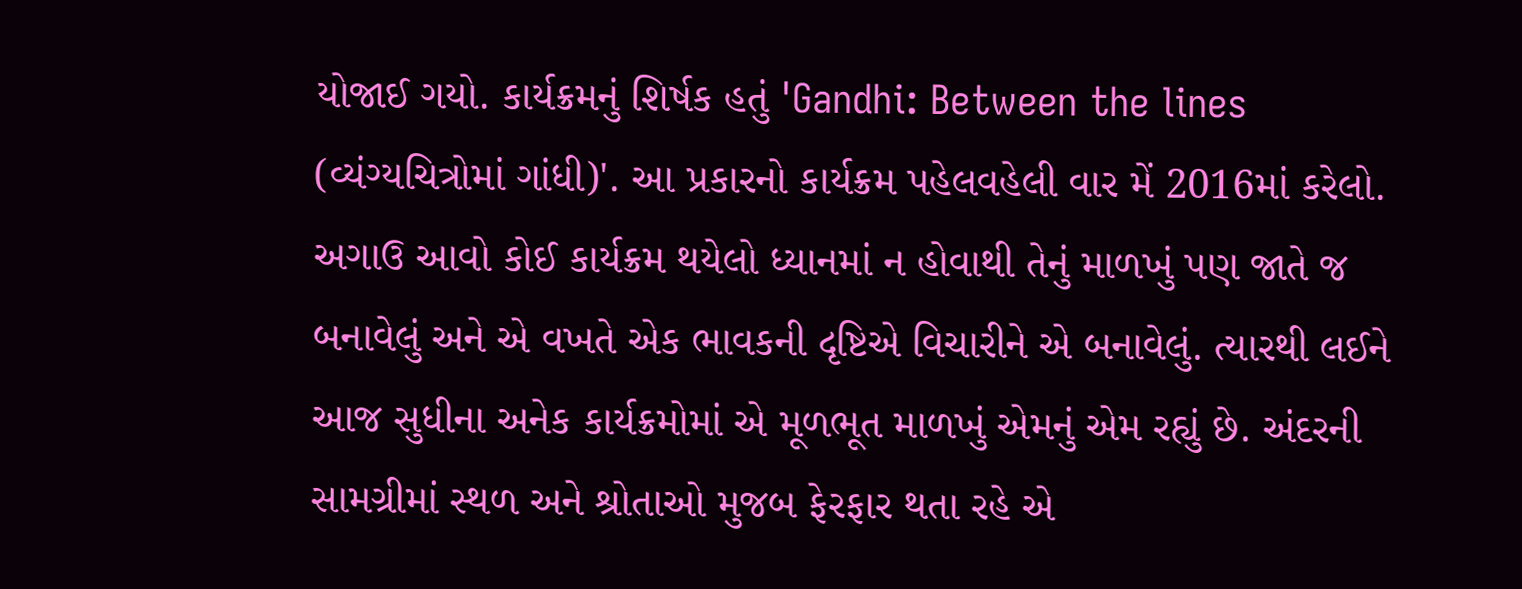યોજાઈ ગયો. કાર્યક્રમનું શિર્ષક હતું 'Gandhi: Between the lines (વ્યંગ્યચિત્રોમાં ગાંધી)'. આ પ્રકારનો કાર્યક્રમ પહેલવહેલી વાર મેં 2016માં કરેલો. અગાઉ આવો કોઈ કાર્યક્રમ થયેલો ધ્યાનમાં ન હોવાથી તેનું માળખું પણ જાતે જ બનાવેલું અને એ વખતે એક ભાવકની દૃષ્ટિએ વિચારીને એ બનાવેલું. ત્યારથી લઈને આજ સુધીના અનેક કાર્યક્રમોમાં એ મૂળભૂત માળખું એમનું એમ રહ્યું છે. અંદરની સામગ્રીમાં સ્થળ અને શ્રોતાઓ મુજબ ફેરફાર થતા રહે એ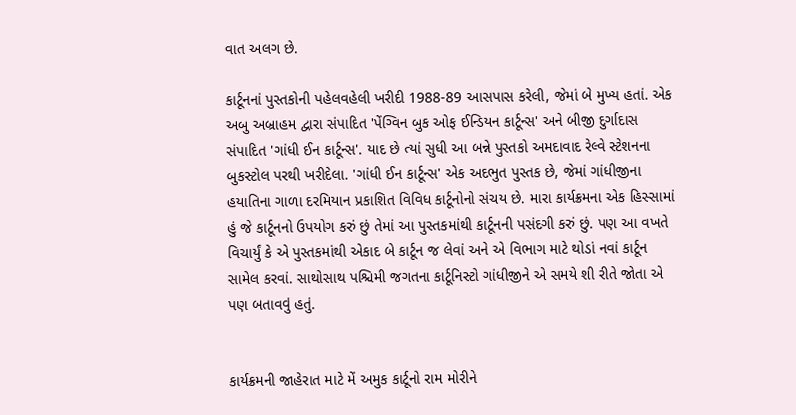વાત અલગ છે.

કાર્ટૂનનાં પુસ્તકોની પહેલવહેલી ખરીદી 1988-89 આસપાસ કરેલી, જેમાં બે મુખ્ય હતાં. એક અબુ અબ્રાહમ દ્વારા સંપાદિત 'પેંગ્વિન બુક ઓફ ઈન્ડિયન કાર્ટૂન્સ' અને બીજી દુર્ગાદાસ સંપાદિત 'ગાંધી ઈન કાર્ટૂન્સ'. યાદ છે ત્યાં સુધી આ બન્ને પુસ્તકો અમદાવાદ રેલ્વે સ્ટેશનના બુકસ્ટોલ પરથી ખરીદેલા. 'ગાંધી ઈન કાર્ટૂન્સ' એક અદભુત પુસ્તક છે, જેમાં ગાંધીજીના હયાતિના ગાળા દરમિયાન પ્રકાશિત વિવિધ કાર્ટૂનોનો સંચય છે. મારા કાર્યક્રમના એક હિસ્સામાં હું જે કાર્ટૂનનો ઉપયોગ કરું છું તેમાં આ પુસ્તકમાંથી કાર્ટૂનની પસંદગી કરું છું. પણ આ વખતે વિચાર્યું કે એ પુસ્તકમાંથી એકાદ બે કાર્ટૂન જ લેવાં અને એ વિભાગ માટે થોડાં નવાં કાર્ટૂન સામેલ કરવાં. સાથોસાથ પશ્ચિમી જગતના કાર્ટૂનિસ્ટો ગાંધીજીને એ સમયે શી રીતે જોતા એ પણ બતાવવું હતું.


કાર્યક્રમની જાહેરાત માટે મેં અમુક કાર્ટૂનો રામ મોરીને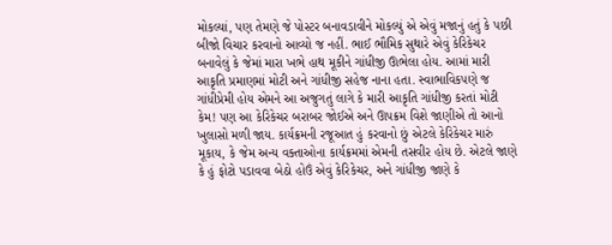મોકલ્યાં, પણ તેમણે જે પોસ્ટર બનાવડાવીને મોકલ્યું એ એવું મજાનું હતું કે પછી બીજો વિચાર કરવાનો આવ્યો જ નહીં. ભાઈ ભૌમિક સુથારે એવું કેરિકેચર બનાવેલું કે જેમાં મારા ખભે હાથ મૂકીને ગાંધીજી ઊભેલા હોય. આમાં મારી આકૃતિ પ્રમાણમાં મોટી અને ગાંધીજી સહેજ નાના હતા. સ્વાભાવિકપણે જ ગાંધીપ્રેમી હોય એમને આ અજુગતું લાગે કે મારી આકૃતિ ગાંધીજી કરતાં મોટી કેમ! પણ આ કેરિકેચર બરાબર જોઈએ અને ઊપક્રમ વિશે જાણીએ તો આનો ખુલાસો મળી જાય. કાર્યક્રમની રજૂઆત હું કરવાનો છું એટલે કેરિકેચર મારું મૂકાય, કે જેમ અન્ય વક્તાઓના કાર્યક્રમમાં એમની તસવીર હોય છે. એટલે જાણે કે હું ફોટો પડાવવા બેઠો હોઉં એવું કેરિકેચર, અને ગાંધીજી જાણે કે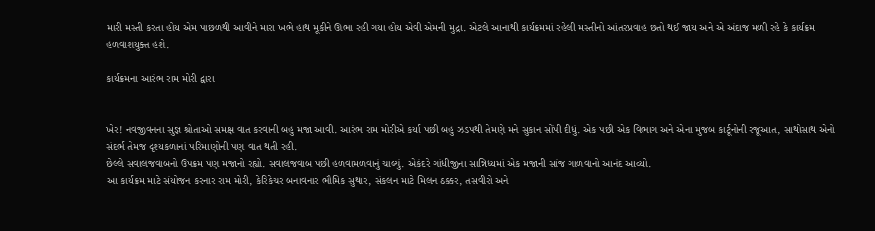મારી મસ્તી કરતા હોય એમ પાછળથી આવીને મારા ખભે હાથ મૂકીને ઊભા રહી ગયા હોય એવી એમની મુદ્રા. એટલે આનાથી કાર્યક્રમમાં રહેલી મસ્તીનો આંતરપ્રવાહ છતો થઈ જાય અને એ અંદાજ મળી રહે કે કાર્યક્રમ હળવાશયુક્ત હશે.

કાર્યક્રમના આરંભ રામ મોરી દ્વારા


ખેર! નવજીવનના સુજ્ઞ શ્રોતાઓ સમક્ષ વાત કરવાની બહુ મજા આવી. આરંભ રામ મોરીએ કર્યા પછી બહુ ઝડપથી તેમણે મને સુકાન સોંપી દીધું. એક પછી એક વિભાગ અને એના મુજબ કાર્ટૂનોની રજૂઆત, સાથોસાથ એનો સંદર્ભ તેમજ દૃશ્યકળાનાં પરિમાણોની પણ વાત થતી રહી.
છેલ્લે સવાલજવાબનો ઉપક્રમ પણ મજાનો રહ્યો. સવાલજવાબ પછી હળવામળવાનું ચાલ્યું. એકંદરે ગાંધીજીના સાન્નિધ્યમાં એક મજાની સાંજ ગાળવાનો આનંદ આવ્યો.
આ કાર્યક્રમ માટે સંયોજન કરનાર રામ મોરી, કેરિકેચર બનાવનાર ભૌમિક સુથાર, સંકલન માટે મિલન ઠક્કર, તસવીરો અને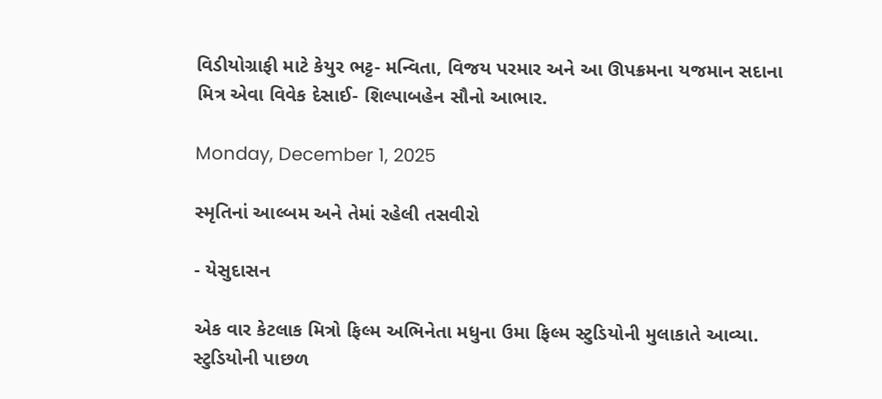વિડીયોગ્રાફી માટે કેયુર ભટ્ટ- મન્વિતા, વિજય પરમાર અને આ ઊપક્રમના યજમાન સદાના મિત્ર એવા વિવેક દેસાઈ- શિલ્પાબહેન સૌનો આભાર.

Monday, December 1, 2025

સ્મૃતિનાં આલ્બમ અને તેમાં રહેલી તસવીરો

- યેસુદાસન

એક વાર કેટલાક મિત્રો ફિલ્મ અભિનેતા મધુના ઉમા ફિલ્મ સ્ટુડિયોની મુલાકાતે આવ્યા. સ્ટુડિયોની પાછળ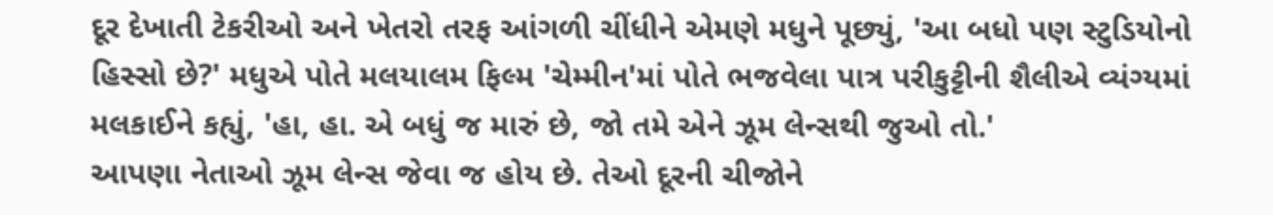દૂર દેખાતી ટેકરીઓ અને ખેતરો તરફ આંગળી ચીંધીને એમણે મધુને પૂછ્યું, 'આ બધો પણ સ્ટુડિયોનો હિસ્સો છે?' મધુએ પોતે મલયાલમ ફિલ્મ 'ચેમ્મીન'માં પોતે ભજવેલા પાત્ર પરીકુટ્ટીની શૈલીએ વ્યંગ્યમાં મલકાઈને કહ્યું, 'હા, હા. એ બધું જ મારું છે, જો તમે એને ઝૂમ લેન્સથી જુઓ તો.'
આપણા નેતાઓ ઝૂમ લેન્સ જેવા જ હોય છે. તેઓ દૂરની ચીજોને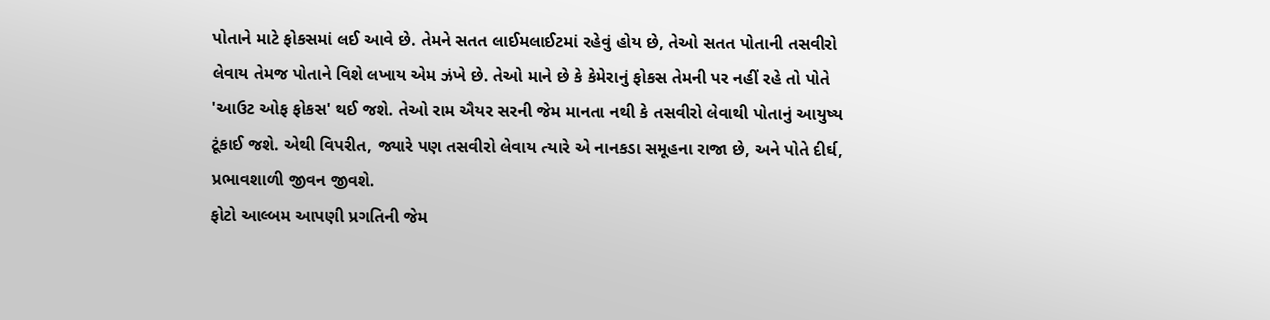પોતાને માટે ફોકસમાં લઈ આવે છે. તેમને સતત લાઈમલાઈટમાં રહેવું હોય છે, તેઓ સતત પોતાની તસવીરો લેવાય તેમજ પોતાને વિશે લખાય એમ ઝંખે છે. તેઓ માને છે કે કેમેરાનું ફોકસ તેમની પર નહીં રહે તો પોતે 'આઉટ ઓફ ફોકસ' થઈ જશે. તેઓ રામ ઐયર સરની જેમ માનતા નથી કે તસવીરો લેવાથી પોતાનું આયુષ્ય ટૂંકાઈ જશે. એથી વિપરીત, જ્યારે પણ તસવીરો લેવાય ત્યારે એ નાનકડા સમૂહના રાજા છે, અને પોતે દીર્ઘ, પ્રભાવશાળી જીવન જીવશે.
ફોટો આલ્બમ આપણી પ્રગતિની જેમ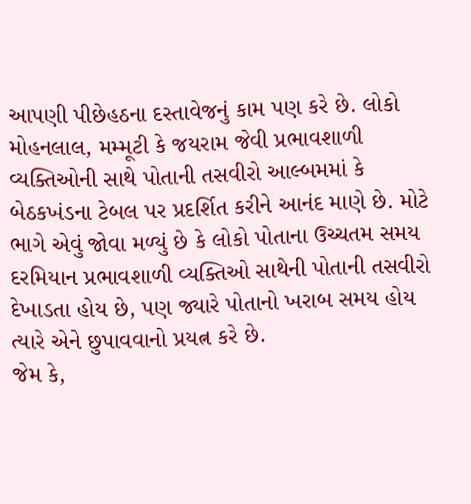આપણી પીછેહઠના દસ્તાવેજનું કામ પણ કરે છે. લોકો મોહનલાલ, મમ્મૂટી કે જયરામ જેવી પ્રભાવશાળી વ્યક્તિઓની સાથે પોતાની તસવીરો આલ્બમમાં કે બેઠકખંડના ટેબલ પર પ્રદર્શિત કરીને આનંદ માણે છે. મોટે ભાગે એવું જોવા મળ્યું છે કે લોકો પોતાના ઉચ્ચતમ સમય દરમિયાન પ્રભાવશાળી વ્યક્તિઓ સાથેની પોતાની તસવીરો દેખાડતા હોય છે, પણ જ્યારે પોતાનો ખરાબ સમય હોય ત્યારે એને છુપાવવાનો પ્રયત્ન કરે છે.
જેમ કે,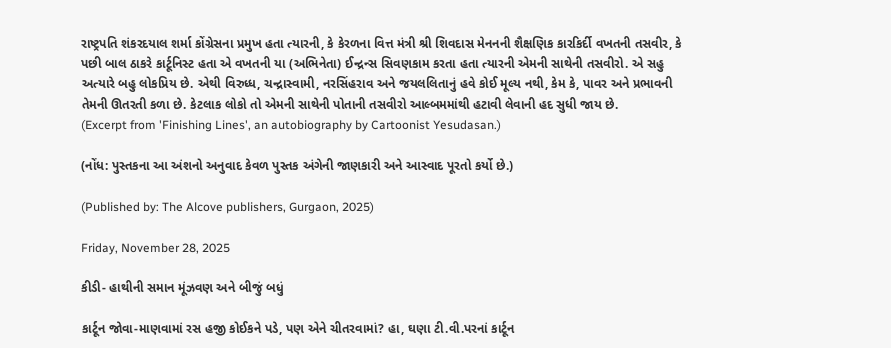રાષ્ટ્રપતિ શંકરદયાલ શર્મા કોંગ્રેસના પ્રમુખ હતા ત્યારની, કે કેરળના વિત્ત મંત્રી શ્રી શિવદાસ મેનનની શૈક્ષણિક કારકિર્દી વખતની તસવીર, કે પછી બાલ ઠાકરે કાર્ટૂનિસ્ટ હતા એ વખતની યા (અભિનેતા) ઈન્દ્રન્સ સિવણકામ કરતા હતા ત્યારની એમની સાથેની તસવીરો. એ સહુ અત્યારે બહુ લોકપ્રિય છે. એથી વિરુધ્ધ, ચન્દ્રાસ્વામી, નરસિંહરાવ અને જયલલિતાનું હવે કોઈ મૂલ્ય નથી, કેમ કે, પાવર અને પ્રભાવની તેમની ઊતરતી કળા છે. કેટલાક લોકો તો એમની સાથેની પોતાની તસવીરો આલ્બમમાંથી હટાવી લેવાની હદ સુધી જાય છે.
(Excerpt from 'Finishing Lines', an autobiography by Cartoonist Yesudasan.)

(નોંધ: પુસ્તકના આ અંશનો અનુવાદ કેવળ પુસ્તક અંગેની જાણકારી અને આસ્વાદ પૂરતો કર્યો છે.)

(Published by: The Alcove publishers, Gurgaon, 2025)

Friday, November 28, 2025

કીડી- હાથીની સમાન મૂંઝવણ અને બીજું બધું

કાર્ટૂન જોવા-માણવામાં રસ હજી કોઈકને પડે, પણ એને ચીતરવામાં? હા, ઘણા ટી.વી.પરનાં કાર્ટૂન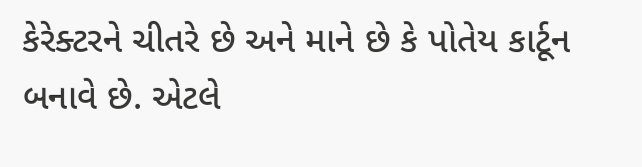કેરેક્ટરને ચીતરે છે અને માને છે કે પોતેય કાર્ટૂન બનાવે છે. એટલે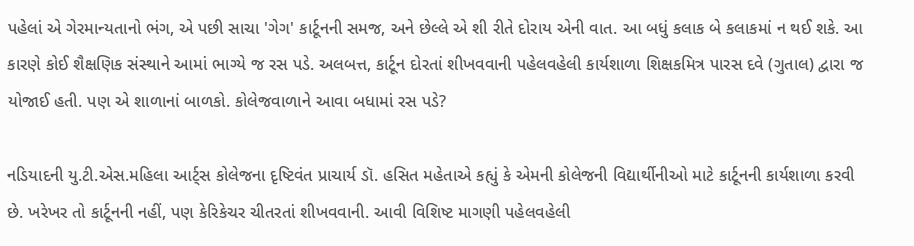પહેલાં એ ગેરમાન્યતાનો ભંગ, એ પછી સાચા 'ગેગ' કાર્ટૂનની સમજ, અને છેલ્લે એ શી રીતે દોરાય એની વાત. આ બધું કલાક બે કલાકમાં ન થઈ શકે. આ કારણે કોઈ શૈક્ષણિક સંસ્થાને આમાં ભાગ્યે જ રસ પડે. અલબત્ત, કાર્ટૂન દોરતાં શીખવવાની પહેલવહેલી કાર્યશાળા શિક્ષકમિત્ર પારસ દવે (ગુતાલ) દ્વારા જ યોજાઈ હતી. પણ એ શાળાનાં બાળકો. કોલેજવાળાને આવા બધામાં રસ પડે?

નડિયાદની યુ.ટી.એસ.મહિલા આર્ટ્સ કોલેજના દૃષ્ટિવંત પ્રાચાર્ય ડૉ. હસિત મહેતાએ કહ્યું કે એમની કોલેજની વિદ્યાર્થીનીઓ માટે કાર્ટૂનની કાર્યશાળા કરવી છે. ખરેખર તો કાર્ટૂનની નહીં, પણ કેરિકેચર ચીતરતાં શીખવવાની. આવી વિશિષ્ટ માગણી પહેલવહેલી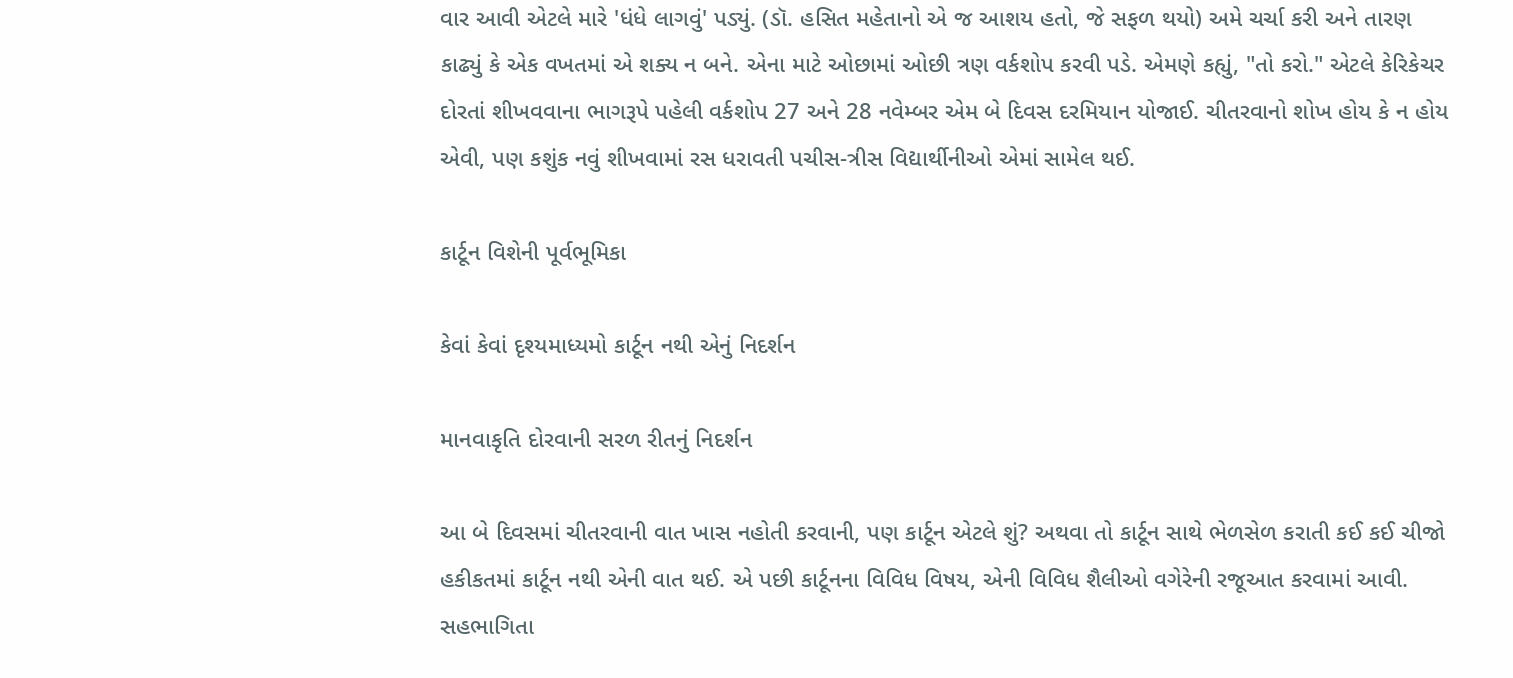વાર આવી એટલે મારે 'ધંધે લાગવું' પડ્યું. (ડૉ. હસિત મહેતાનો એ જ આશય હતો, જે સફળ થયો) અમે ચર્ચા કરી અને તારણ કાઢ્યું કે એક વખતમાં એ શક્ય ન બને. એના માટે ઓછામાં ઓછી ત્રણ વર્કશોપ કરવી પડે. એમણે કહ્યું, "તો કરો." એટલે કેરિકેચર દોરતાં શીખવવાના ભાગરૂપે પહેલી વર્કશોપ 27 અને 28 નવેમ્બર એમ બે દિવસ દરમિયાન યોજાઈ. ચીતરવાનો શોખ હોય કે ન હોય એવી, પણ કશુંક નવું શીખવામાં રસ ધરાવતી પચીસ-ત્રીસ વિદ્યાર્થીનીઓ એમાં સામેલ થઈ.

કાર્ટૂન વિશેની પૂર્વભૂમિકા

કેવાં કેવાં દૃશ્યમાધ્યમો કાર્ટૂન નથી એનું નિદર્શન

માનવાકૃતિ દોરવાની સરળ રીતનું નિદર્શન

આ બે દિવસમાં ચીતરવાની વાત ખાસ નહોતી કરવાની, પણ કાર્ટૂન એટલે શું? અથવા તો કાર્ટૂન સાથે ભેળસેળ કરાતી કઈ કઈ ચીજો હકીકતમાં કાર્ટૂન નથી એની વાત થઈ. એ પછી કાર્ટૂનના વિવિધ વિષય, એની વિવિધ શૈલીઓ વગેરેની રજૂઆત કરવામાં આવી. સહભાગિતા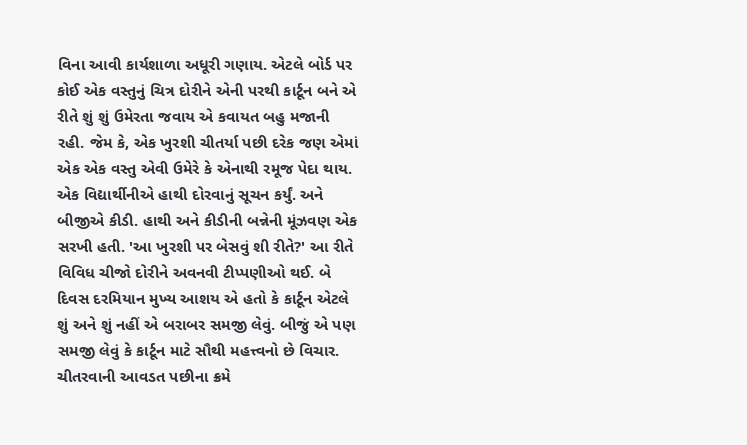વિના આવી કાર્યશાળા અધૂરી ગણાય. એટલે બોર્ડ પર કોઈ એક વસ્તુનું ચિત્ર દોરીને એની પરથી કાર્ટૂન બને એ રીતે શું શું ઉમેરતા જવાય એ કવાયત બહુ મજાની રહી. જેમ કે, એક ખુરશી ચીતર્યા પછી દરેક જણ એમાં એક એક વસ્તુ એવી ઉમેરે કે એનાથી રમૂજ પેદા થાય. એક વિદ્યાર્થીનીએ હાથી દોરવાનું સૂચન કર્યું. અને બીજીએ કીડી. હાથી અને કીડીની બન્નેની મૂંઝવણ એક સરખી હતી. 'આ ખુરશી પર બેસવું શી રીતે?' આ રીતે વિવિધ ચીજો દોરીને અવનવી ટીપ્પણીઓ થઈ. બે દિવસ દરમિયાન મુખ્ય આશય એ હતો કે કાર્ટૂન એટલે શું અને શું નહીં એ બરાબર સમજી લેવું. બીજું એ પણ સમજી લેવું કે કાર્ટૂન માટે સૌથી મહત્ત્વનો છે વિચાર. ચીતરવાની આવડત પછીના ક્રમે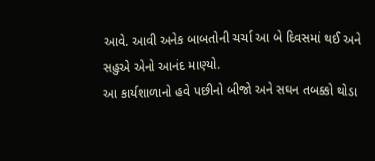આવે. આવી અનેક બાબતોની ચર્ચા આ બે દિવસમાં થઈ અને સહુએ એનો આનંદ માણ્યો.
આ કાર્યશાળાનો હવે પછીનો બીજો અને સઘન તબક્કો થોડા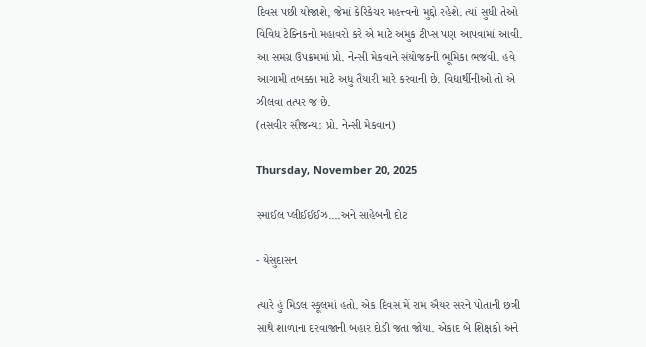દિવસ પછી યોજાશે, જેમાં કેરિકેચર મહત્ત્વનો મુદ્દો રહેશે. ત્યાં સુધી તેઓ વિવિધ ટેક્નિકનો મહાવરો કરે એ માટે અમુક ટીપ્સ પણ આપવામાં આવી. આ સમગ્ર ઉપક્રમમાં પ્રો. નેન્સી મેકવાને સંયોજકની ભૂમિકા ભજવી. હવે આગામી તબક્કા માટે અધુ તૈયારી મારે કરવાની છે. વિદ્યાર્થીનીઓ તો એ ઝીલવા તત્પર જ છે.
(તસવીર સૌજન્ય: પ્રો. નેન્‍સી મેકવાન)

Thursday, November 20, 2025

સ્માઈલ પ્લીઈઈઈઝ....અને સાહેબની દોટ

- યેસુદાસન

ત્યારે હું મિડલ સ્કૂલમાં હતો. એક દિવસ મેં રામ ઐયર સરને પોતાની છત્રી સાથે શાળાના દરવાજાની બહાર દોડી જતા જોયા. એકાદ બે શિક્ષકો અને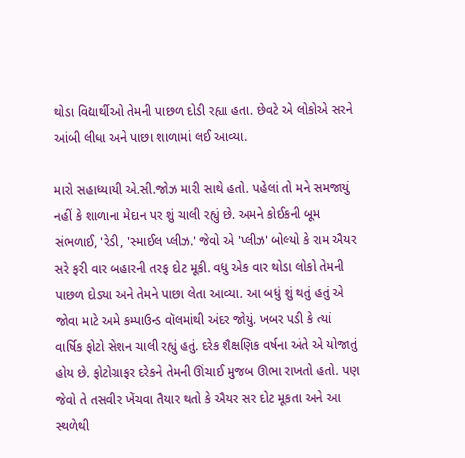થોડા વિદ્યાર્થીઓ તેમની પાછળ દોડી રહ્યા હતા. છેવટે એ લોકોએ સરને આંબી લીધા અને પાછા શાળામાં લઈ આવ્યા.

મારો સહાધ્યાયી એ.સી.જોઝ મારી સાથે હતો. પહેલાં તો મને સમજાયું નહીં કે શાળાના મેદાન પર શું ચાલી રહ્યું છે. અમને કોઈકની બૂમ સંભળાઈ, 'રેડી, 'સ્માઈલ પ્લીઝ.' જેવો એ 'પ્લીઝ' બોલ્યો કે રામ ઐયર સરે ફરી વાર બહારની તરફ દોટ મૂકી. વધુ એક વાર થોડા લોકો તેમની પાછળ દોડ્યા અને તેમને પાછા લેતા આવ્યા. આ બધું શું થતું હતું એ જોવા માટે અમે કમ્પાઉન્ડ વૉલમાંથી અંદર જોયું. ખબર પડી કે ત્યાં વાર્ષિક ફોટો સેશન ચાલી રહ્યું હતું. દરેક શૈક્ષણિક વર્ષના અંતે એ યોજાતું હોય છે. ફોટોગ્રાફર દરેકને તેમની ઊંચાઈ મુજબ ઊભા રાખતો હતો. પણ જેવો તે તસવીર ખેંચવા તૈયાર થતો કે ઐયર સર દોટ મૂકતા અને આ સ્થળેથી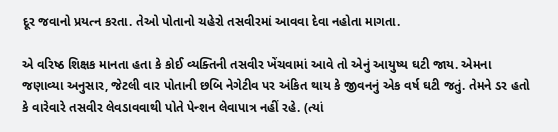દૂર જવાનો પ્રયત્ન કરતા. તેઓ પોતાનો ચહેરો તસવીરમાં આવવા દેવા નહોતા માગતા.

એ વરિષ્ઠ શિક્ષક માનતા હતા કે કોઈ વ્યક્તિની તસવીર ખેંચવામાં આવે તો એનું આયુષ્ય ઘટી જાય. એમના જણાવ્યા અનુસાર, જેટલી વાર પોતાની છબિ નેગેટીવ પર અંકિત થાય કે જીવનનું એક વર્ષ ઘટી જતું. તેમને ડર હતો કે વારેવારે તસવીર લેવડાવવાથી પોતે પેન્શન લેવાપાત્ર નહીં રહે. (ત્યાં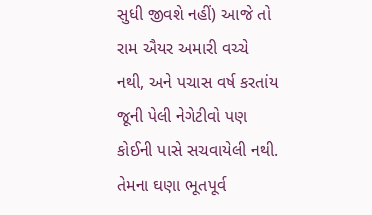સુધી જીવશે નહીં) આજે તો રામ ઐયર અમારી વચ્ચે નથી, અને પચાસ વર્ષ કરતાંય જૂની પેલી નેગેટીવો પણ કોઈની પાસે સચવાયેલી નથી. તેમના ઘણા ભૂતપૂર્વ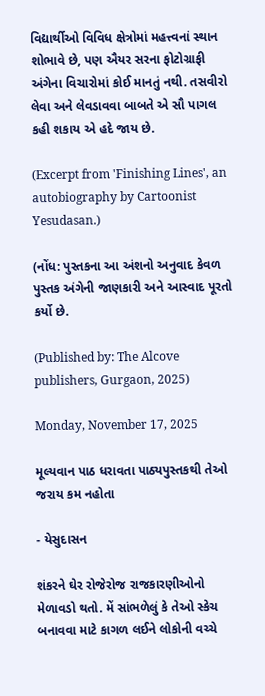વિદ્યાર્થીઓ વિવિધ ક્ષેત્રોમાં મહત્ત્વનાં સ્થાન શોભાવે છે, પણ ઐયર સરના ફોટોગ્રાફી અંગેના વિચારોમાં કોઈ માનતું નથી. તસવીરો લેવા અને લેવડાવવા બાબતે એ સૌ પાગલ કહી શકાય એ હદે જાય છે.

(Excerpt from 'Finishing Lines', an autobiography by Cartoonist Yesudasan.)

(નોંધ: પુસ્તકના આ અંશનો અનુવાદ કેવળ પુસ્તક અંગેની જાણકારી અને આસ્વાદ પૂરતો કર્યો છે.

(Published by: The Alcove publishers, Gurgaon, 2025)

Monday, November 17, 2025

મૂલ્યવાન પાઠ ધરાવતા પાઠ્યપુસ્તકથી તેઓ જરાય કમ નહોતા

- યેસુદાસન

શંકરને ઘેર રોજેરોજ રાજકારણીઓનો મેળાવડો થતો. મેં સાંભળેલું કે તેઓ સ્કેચ બનાવવા માટે કાગળ લઈને લોકોની વચ્ચે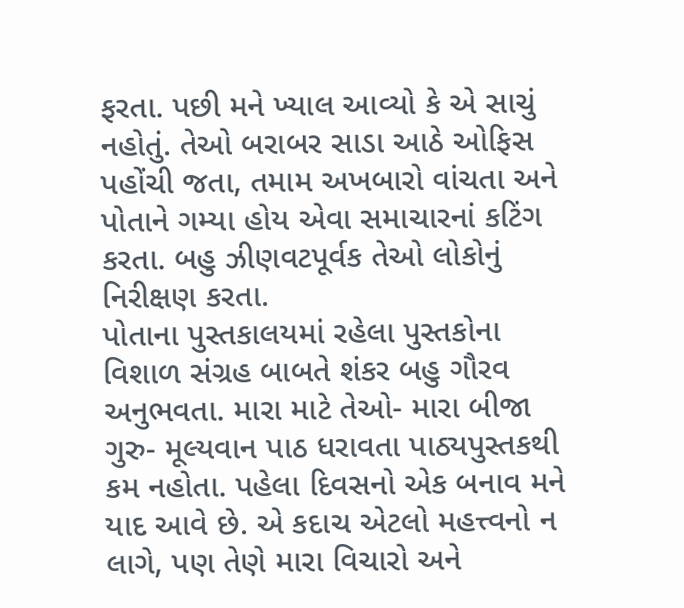ફરતા. પછી મને ખ્યાલ આવ્યો કે એ સાચું નહોતું. તેઓ બરાબર સાડા આઠે ઓફિસ પહોંચી જતા, તમામ અખબારો વાંચતા અને પોતાને ગમ્યા હોય એવા સમાચારનાં કટિંગ કરતા. બહુ ઝીણવટપૂર્વક તેઓ લોકોનું નિરીક્ષણ કરતા.
પોતાના પુસ્તકાલયમાં રહેલા પુસ્તકોના વિશાળ સંગ્રહ બાબતે શંકર બહુ ગૌરવ અનુભવતા. મારા માટે તેઓ- મારા બીજા ગુરુ- મૂલ્યવાન પાઠ ધરાવતા પાઠ્યપુસ્તકથી કમ નહોતા. પહેલા દિવસનો એક બનાવ મને યાદ આવે છે. એ કદાચ એટલો મહત્ત્વનો ન લાગે, પણ તેણે મારા વિચારો અને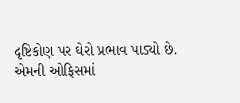દૃષ્ટિકોણ પર ઘેરો પ્રભાવ પાડ્યો છે.
એમની ઓફિસમાં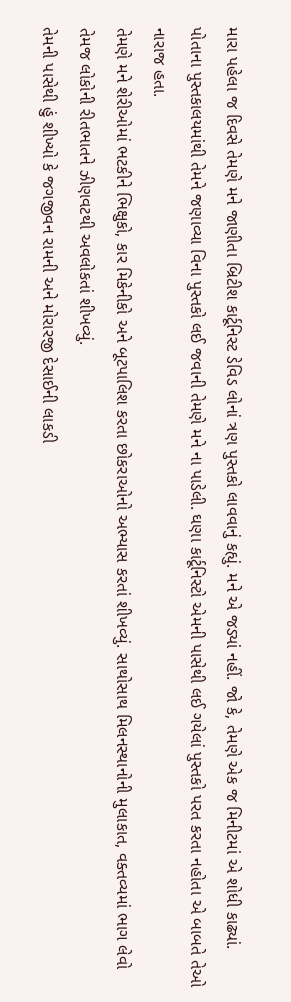મારા પહેલા જ દિવસે તેમણે મને જાણીતા બ્રિટીશ કાર્ટૂનિસ્ટ ડેવિડ લોનાં ત્રણ પુસ્તકો લાવવાનું કહ્યું. મને એ જડ્યાં નહીં. જો કે, તેમણે એક જ મિનીટમાં એ શોધી કાઢ્યાં. પોતાના પુસ્તકાલયમાંથી તેમને જણાવ્યા વિના પુસ્તકો લઈ જવાની તેમણે મને ના પાડેલી. ઘણા કાર્ટૂનિસ્ટો એમની પાસેથી લઈ ગયેલાં પુસ્તકો પરત કરતા નહોતા એ બાબતે તેઓ નારાજ હતા.
તેમણે મને શેરીઓમાં ભટકીને ભિક્ષુકો, કાર મિકેનીકો અને બૂટપાલિશ કરતા છોકરાઓનો અભ્યાસ કરતાં શીખવ્યું. સાથોસાથ મિલનસ્થાનોની મુલાકાત, વક્તવ્યમાં ભાગ લેવો તેમજ લોકોની રીતભાતને ઝીણવટથી અવલોકતાં શીખવ્યું.
તેમની પાસેથી હું શીખ્યો કે જગજીવન રામની અને મોરારજી દેસાઈની લાકડી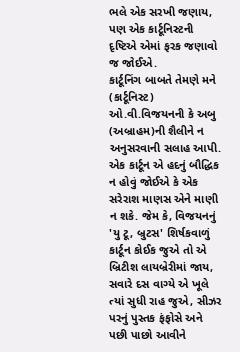ભલે એક સરખી જણાય, પણ એક કાર્ટૂનિસ્ટની દૃષ્ટિએ એમાં ફરક જણાવો જ જોઈએ.
કાર્ટૂનિંગ બાબતે તેમણે મને (કાર્ટૂનિસ્ટ) ઓ.વી.વિજયનની કે અબુ (અબ્રાહમ)ની શૈલીને ન અનુસરવાની સલાહ આપી. એક કાર્ટૂન એ હદનું બૌદ્ધિક ન હોવું જોઈએ કે એક સરેરાશ માણસ એને માણી ન શકે. જેમ કે, વિજયનનું 'યુ ટૂ, બ્રુટસ' શિર્ષકવાળું કાર્ટૂન કોઈક જુએ તો એ બ્રિટીશ લાયબ્રેરીમાં જાય, સવારે દસ વાગ્યે એ ખૂલે ત્યાં સુધી રાહ જુએ, સીઝર પરનું પુસ્તક ફંફોસે અને પછી પાછો આવીને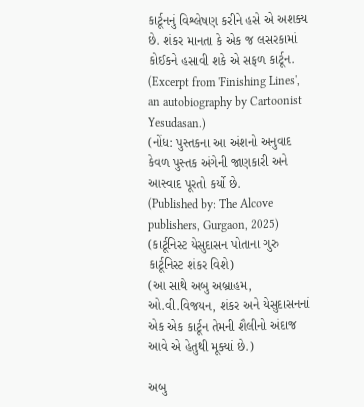કાર્ટૂનનું વિશ્લેષણ કરીને હસે એ અશક્ય છે. શંકર માનતા કે એક જ લસરકામાં કોઈકને હસાવી શકે એ સફળ કાર્ટૂન.
(Excerpt from 'Finishing Lines', an autobiography by Cartoonist Yesudasan.)
(નોંધ: પુસ્તકના આ અંશનો અનુવાદ કેવળ પુસ્તક અંગેની જાણકારી અને આસ્વાદ પૂરતો કર્યો છે.
(Published by: The Alcove publishers, Gurgaon, 2025)
(કાર્ટૂનિસ્ટ યેસુદાસન પોતાના ગુરુ કાર્ટૂનિસ્ટ શંકર વિશે)
(આ સાથે અબુ અબ્રાહમ, ઓ.વી.વિજયન, શંકર અને યેસુદાસનનાં એક એક કાર્ટૂન તેમની શૈલીનો અંદાજ આવે એ હેતુથી મૂક્યાં છે.)

અબુ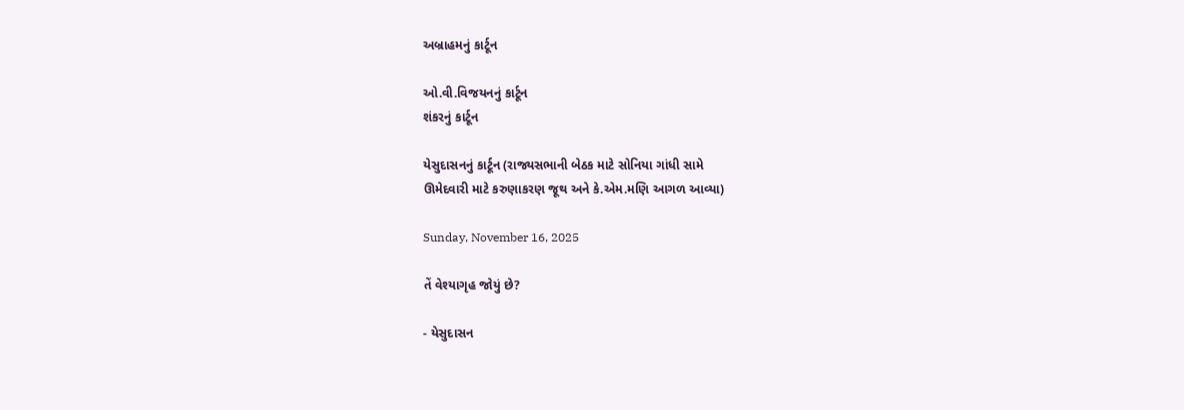અબ્રાહમનું કાર્ટૂન

ઓ.વી.વિજયનનું કાર્ટૂન
શંકરનું કાર્ટૂન

યેસુદાસનનું કાર્ટૂન (રાજ્યસભાની બેઠક માટે સોનિયા ગાંધી સામે
ઊમેદવારી માટે કરુણાકરણ જૂથ અને કે.એમ.મણિ આગળ આવ્યા)

Sunday, November 16, 2025

તેં વેશ્યાગૃહ જોયું છે?

- યેસુદાસન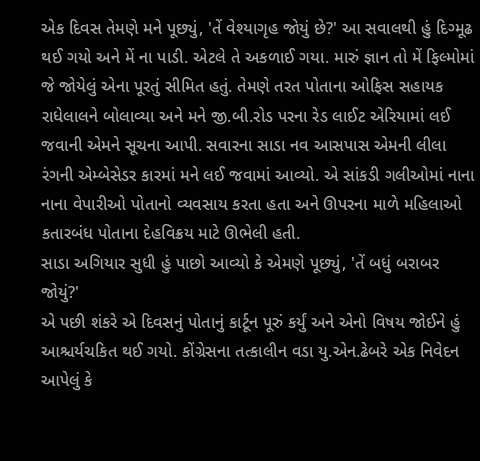એક દિવસ તેમણે મને પૂછ્યું, 'તેં વેશ્યાગૃહ જોયું છે?' આ સવાલથી હું દિગ્મૂઢ થઈ ગયો અને મેં ના પાડી. એટલે તે અકળાઈ ગયા. મારું જ્ઞાન તો મેં ફિલ્મોમાં જે જોયેલું એના પૂરતું સીમિત હતું. તેમણે તરત પોતાના ઓફિસ સહાયક રાધેલાલને બોલાવ્યા અને મને જી.બી.રોડ પરના રેડ લાઈટ એરિયામાં લઈ જવાની એમને સૂચના આપી. સવારના સાડા નવ આસપાસ એમની લીલા રંગની એમ્બેસેડર કારમાં મને લઈ જવામાં આવ્યો. એ સાંકડી ગલીઓમાં નાના નાના વેપારીઓ પોતાનો વ્યવસાય કરતા હતા અને ઊપરના માળે મહિલાઓ કતારબંધ પોતાના દેહવિક્રય માટે ઊભેલી હતી.
સાડા અગિયાર સુધી હું પાછો આવ્યો કે એમણે પૂછ્યું, 'તેં બધું બરાબર જોયું?'
એ પછી શંકરે એ દિવસનું પોતાનું કાર્ટૂન પૂરું કર્યું અને એનો વિષય જોઈને હું આશ્ચર્યચકિત થઈ ગયો. કોંગ્રેસના તત્કાલીન વડા યુ.એન.ઢેબરે એક નિવેદન આપેલું કે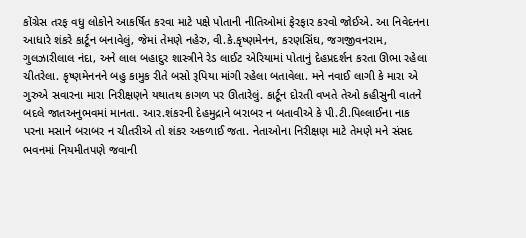કોંગ્રેસ તરફ વધુ લોકોને આકર્ષિત કરવા માટે પક્ષે પોતાની નીતિઓમાં ફેરફાર કરવો જોઈએ. આ નિવેદનના આધારે શંકરે કાર્ટૂન બનાવેલું, જેમાં તેમણે નહેરુ, વી.કે.કૃષ્ણમેનન, કરણસિંઘ, જગજીવનરામ, ગુલઝારીલાલ નંદા, અને લાલ બહાદુર શાસ્ત્રીને રેડ લાઈટ એરિયામાં પોતાનું દેહપ્રદર્શન કરતા ઊભા રહેલા ચીતરેલા. કૃષ્ણમેનનને બહુ કામુક રીતે બસો રૂપિયા માંગી રહેલા બતાવેલા. મને નવાઈ લાગી કે મારા એ ગુરુએ સવારના મારા નિરીક્ષણને યથાતથ કાગળ પર ઊતારેલું. કાર્ટૂન દોરતી વખતે તેઓ કહીસુની વાતને બદલે જાતઅનુભવમાં માનતા. આર.શંકરની દેહમુદ્રાને બરાબર ન બતાવીએ કે પી.ટી.પિલ્લાઈના નાક પરના મસાને બરાબર ન ચીતરીએ તો શંકર અકળાઈ જતા. નેતાઓના નિરીક્ષણ માટે તેમણે મને સંસદ ભવનમાં નિયમીતપણે જવાની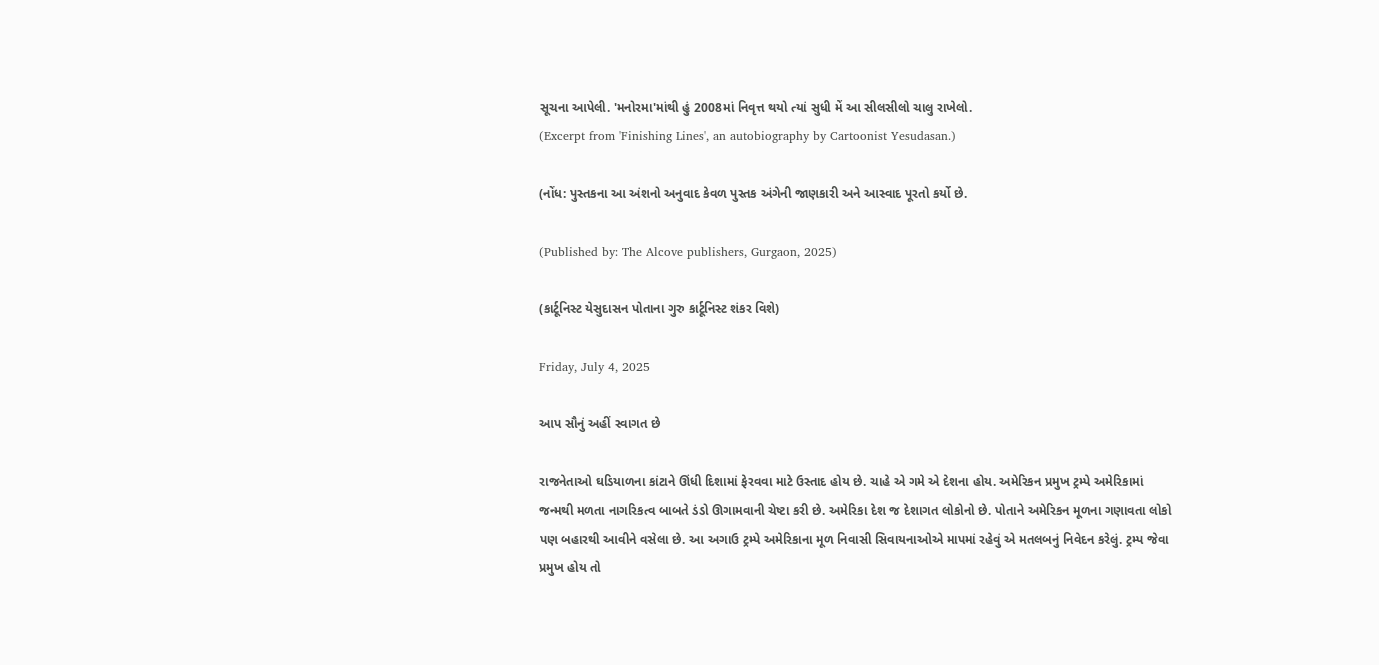સૂચના આપેલી. 'મનોરમા'માંથી હું 2008માં નિવૃત્ત થયો ત્યાં સુધી મેં આ સીલસીલો ચાલુ રાખેલો.
(Excerpt from 'Finishing Lines', an autobiography by Cartoonist Yesudasan.)

(નોંધ: પુસ્તકના આ અંશનો અનુવાદ કેવળ પુસ્તક અંગેની જાણકારી અને આસ્વાદ પૂરતો કર્યો છે.

(Published by: The Alcove publishers, Gurgaon, 2025)

(કાર્ટૂનિસ્ટ યેસુદાસન પોતાના ગુરુ કાર્ટૂનિસ્ટ શંકર વિશે)

Friday, July 4, 2025

આપ સૌનું અહીં સ્વાગત છે

રાજનેતાઓ ઘડિયાળના કાંટાને ઊંધી દિશામાં ફેરવવા માટે ઉસ્તાદ હોય છે. ચાહે એ ગમે એ દેશના હોય. અમેરિકન પ્રમુખ ટ્રમ્પે અમેરિકામાં જન્મથી મળતા નાગરિકત્વ બાબતે ડંડો ઊગામવાની ચેષ્ટા કરી છે. અમેરિકા દેશ જ દેશાગત લોકોનો છે. પોતાને અમેરિકન મૂળના ગણાવતા લોકો પણ બહારથી આવીને વસેલા છે. આ અગાઉ ટ્રમ્પે અમેરિકાના મૂળ નિવાસી સિવાયનાઓએ માપમાં રહેવું એ મતલબનું નિવેદન કરેલું. ટ્રમ્પ જેવા પ્રમુખ હોય તો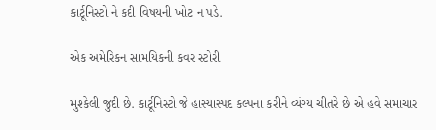કાર્ટૂનિસ્ટો ને કદી વિષયની ખોટ ન પડે.

એક અમેરિકન સામયિકની કવર સ્ટોરી

મુશ્કેલી જુદી છે. કાર્ટૂનિસ્ટો જે હાસ્યાસ્પદ કલ્પના કરીને વ્યંગ્ય ચીતરે છે એ હવે સમાચાર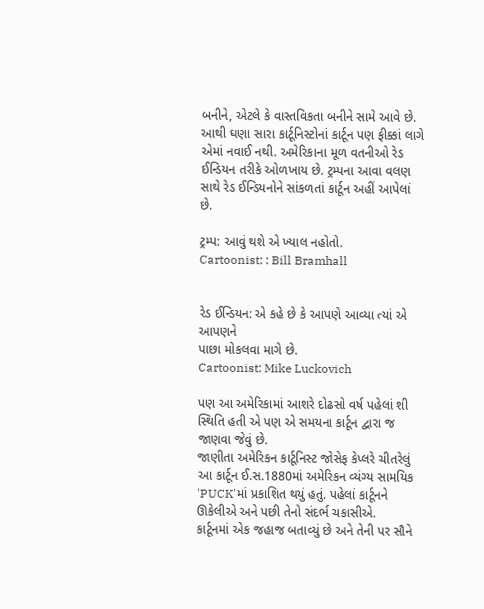બનીને, એટલે કે વાસ્તવિકતા બનીને સામે આવે છે. આથી ઘણા સારા કાર્ટૂનિસ્ટોનાં કાર્ટૂન પણ ફીક્કાં લાગે એમાં નવાઈ નથી. અમેરિકાના મૂળ વતનીઓ રેડ ઈન્ડિયન તરીકે ઓળખાય છે. ટ્રમ્પના આવા વલણ સાથે રેડ ઈન્ડિયનોને સાંકળતાં કાર્ટૂન અહીં આપેલાં છે.

ટ્રમ્પ: આવું થશે એ ખ્યાલ નહોતો.
Cartoonist: : Bill Bramhall


રેડ ઈન્ડિયન: એ કહે છે કે આપણે આવ્યા ત્યાં એ આપણને
પાછા મોકલવા માગે છે.
Cartoonist: Mike Luckovich

પણ આ અમેરિકામાં આશરે દોઢસો વર્ષ પહેલાં શી સ્થિતિ હતી એ પણ એ સમયના કાર્ટૂન દ્વારા જ જાણવા જેવું છે.
જાણીતા અમેરિકન કાર્ટૂનિસ્ટ જોસેફ કેપ્લરે ચીતરેલું આ કાર્ટૂન ઈ.સ.1880માં અમેરિકન વ્યંગ્ય સામયિક 'PUCK'માં પ્રકાશિત થયું હતું. પહેલાં કાર્ટૂનને ઊકેલીએ અને પછી તેનો સંદર્ભ ચકાસીએ.
કાર્ટૂનમાં એક જહાજ બતાવ્યું છે અને તેની પર સૌને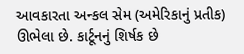આવકારતા અન્કલ સેમ (અમેરિકાનું પ્રતીક) ઊભેલા છે. કાર્ટૂનનું શિર્ષક છે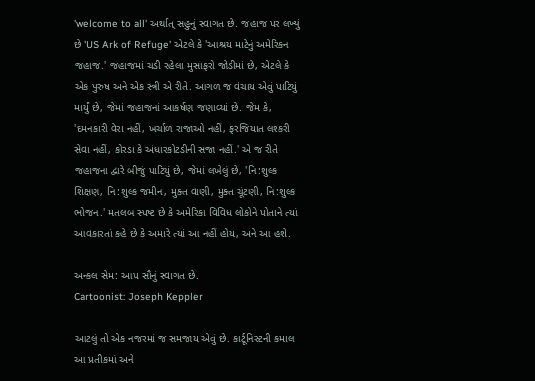'welcome to all' અર્થાત્ સહુનું સ્વાગત છે. જહાજ પર લખ્યું છે 'US Ark of Refuge' એટલે કે 'આશ્રય માટેનું અમેરિકન જહાજ.' જહાજમાં ચડી રહેલા મુસાફરો જોડીમાં છે, એટલે કે એક પુરુષ અને એક સ્ત્રી એ રીતે. આગળ જ વંચાય એવું પાટિયું માર્યું છે, જેમાં જહાજનાં આકર્ષણ જણાવ્યાં છે. જેમ કે, 'દમનકારી વેરા નહીં, ખર્ચાળ રાજાઓ નહીં, ફરજિયાત લશ્કરી સેવા નહીં, કોરડા કે અંધારકોટડીની સજા નહીં.' એ જ રીતે જહાજના દ્વારે બીજું પાટિયું છે, જેમાં લખેલું છે, 'નિ:શુલ્ક શિક્ષણ, નિ:શુલ્ક જમીન, મુક્ત વાણી, મુક્ત ચૂંટણી, નિ:શુલ્ક ભોજન.' મતલબ સ્પષ્ટ છે કે અમેરિકા વિવિધ લોકોને પોતાને ત્યાં આવકારતાં કહે છે કે અમારે ત્યાં આ નહીં હોય, અને આ હશે.

અન્કલ સેમ: આપ સૌનું સ્વાગત છે.
Cartoonist: Joseph Keppler

આટલું તો એક નજરમાં જ સમજાય એવું છે. કાર્ટૂનિસ્ટની કમાલ આ પ્રતીકમાં અને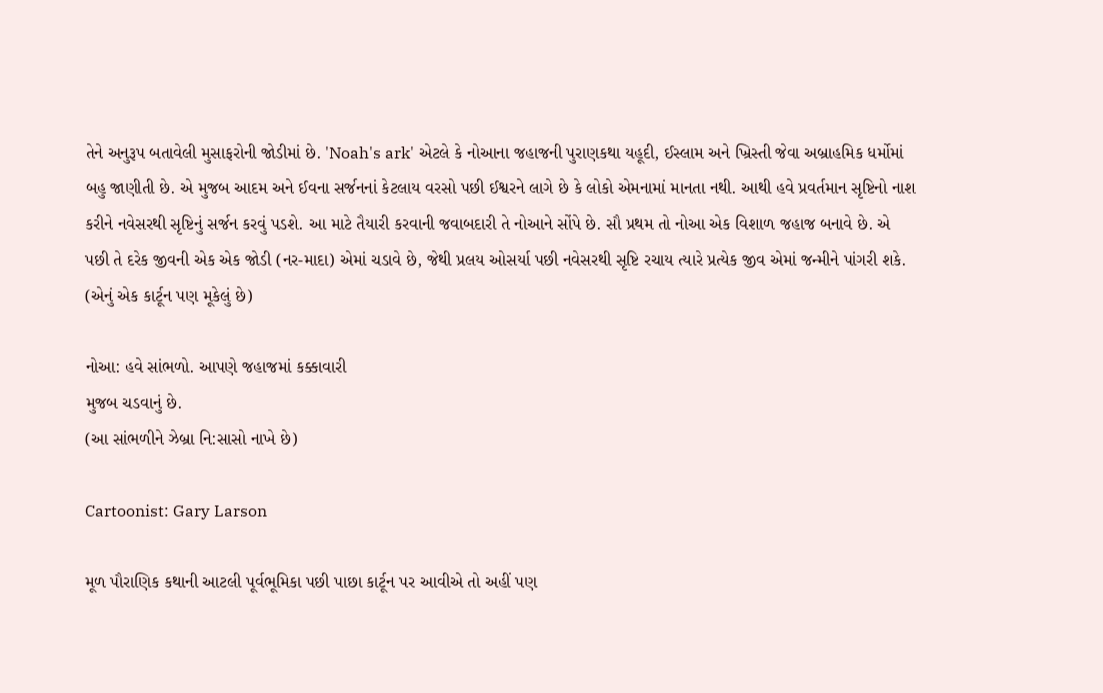તેને અનુરૂપ બતાવેલી મુસાફરોની જોડીમાં છે. 'Noah's ark' એટલે કે નોઆના જહાજની પુરાણકથા યહૂદી, ઈસ્લામ અને ખ્રિસ્તી જેવા અબ્રાહમિક ધર્મોમાં બહુ જાણીતી છે. એ મુજબ આદમ અને ઈવના સર્જનનાં કેટલાય વરસો પછી ઈશ્વરને લાગે છે કે લોકો એમનામાં માનતા નથી. આથી હવે પ્રવર્તમાન સૃષ્ટિનો નાશ કરીને નવેસરથી સૃષ્ટિનું સર્જન કરવું પડશે. આ માટે તૈયારી કરવાની જવાબદારી તે નોઆને સોંપે છે. સૌ પ્રથમ તો નોઆ એક વિશાળ જહાજ બનાવે છે. એ પછી તે દરેક જીવની એક એક જોડી (નર-માદા) એમાં ચડાવે છે, જેથી પ્રલય ઓસર્યા પછી નવેસરથી સૃષ્ટિ રચાય ત્યારે પ્રત્યેક જીવ એમાં જન્મીને પાંગરી શકે. (એનું એક કાર્ટૂન પણ મૂકેલું છે)

નોઆ: હવે સાંભળો. આપણે જહાજમાં કક્કાવારી
મુજબ ચડવાનું છે.
(આ સાંભળીને ઝેબ્રા નિ:સાસો નાખે છે)

Cartoonist: Gary Larson

મૂળ પૌરાણિક કથાની આટલી પૂર્વભૂમિકા પછી પાછા કાર્ટૂન પર આવીએ તો અહીં પણ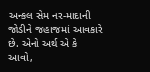અન્કલ સેમ નર-માદાની જોડીને જહાજમાં આવકારે છે. એનો અર્થ એ કે આવો,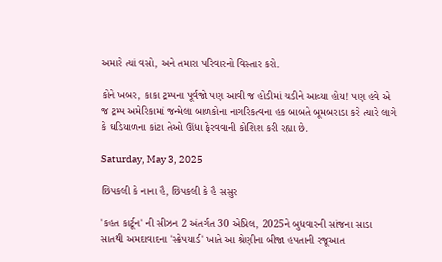અમારે ત્યાં વસો, અને તમારા પરિવારનો વિસ્તાર કરો.

કોને ખબર, કાકા ટ્રમ્પના પૂર્વજો પણ આવી જ હોડીમાં ચડીને આવ્યા હોય! પણ હવે એ જ ટ્રમ્પ અમેરિકામાં જન્મેલા બાળકોના નાગરિકત્વના હક બાબતે બૂમબરાડા કરે ત્યારે લાગે કે ઘડિયાળના કાંટા તેઓ ઊંધા ફેરવવાની કોશિશ કરી રહ્યા છે.

Saturday, May 3, 2025

છિપકલી કે નાના હૈ, છિપકલી કે હૈ સસુર

'કહત કાર્ટૂન' ની સીઝન 2 અંતર્ગત 30 એપ્રિલ, 2025ને બુધવારની સાંજના સાડા સાતથી અમદાવાદના 'સ્ક્રેપયાર્ડ' ખાતે આ શ્રેણીના બીજા હપતાની રજૂઆત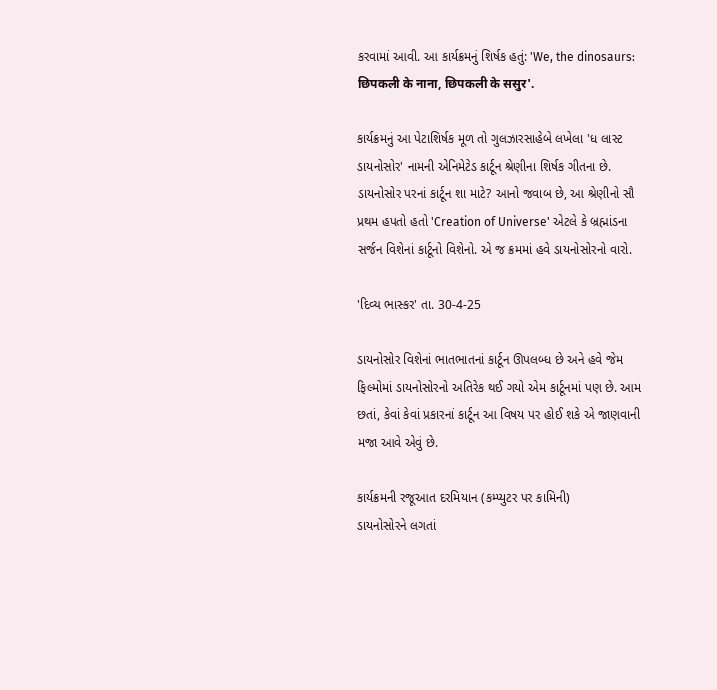કરવામાં આવી. આ કાર્યક્રમનું શિર્ષક હતું: 'We, the dinosaurs: छिपकली के नाना, छिपकली के ससुर'.

કાર્યક્રમનું આ પેટાશિર્ષક મૂળ તો ગુલઝારસાહેબે લખેલા 'ધ લાસ્ટ ડાયનોસોર' નામની એનિમેટેડ કાર્ટૂન શ્રેણીના શિર્ષક ગીતના છે. ડાયનોસોર પરનાં કાર્ટૂન શા માટે? આનો જવાબ છે, આ શ્રેણીનો સૌ પ્રથમ હપતો હતો 'Creation of Universe' એટલે કે બ્રહ્માંડના સર્જન વિશેનાં કાર્ટૂનો વિશેનો. એ જ ક્રમમાં હવે ડાયનોસોરનો વારો.

'દિવ્ય ભાસ્કર' તા. 30-4-25

ડાયનોસોર વિશેનાં ભાતભાતનાં કાર્ટૂન ઊપલબ્ધ છે અને હવે જેમ ફિલ્મોમાં ડાયનોસોરનો અતિરેક થઈ ગયો એમ કાર્ટૂનમાં પણ છે. આમ છતાં, કેવાં કેવાં પ્રકારનાં કાર્ટૂન આ વિષય પર હોઈ શકે એ જાણવાની મજા આવે એવું છે.

કાર્યક્રમની રજૂઆત દરમિયાન (કમ્પ્યુટર પર કામિની)
ડાયનોસોરને લગતાં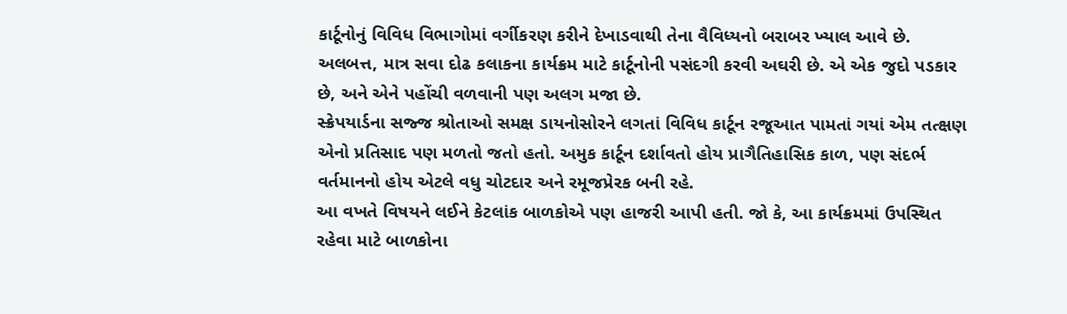કાર્ટૂનોનું વિવિધ વિભાગોમાં વર્ગીકરણ કરીને દેખાડવાથી તેના વૈવિધ્યનો બરાબર ખ્યાલ આવે છે. અલબત્ત, માત્ર સવા દોઢ કલાકના કાર્યક્રમ માટે કાર્ટૂનોની પસંદગી કરવી અઘરી છે. એ એક જુદો પડકાર છે, અને એને પહોંચી વળવાની પણ અલગ મજા છે.
સ્ક્રેપયાર્ડના સજ્જ શ્રોતાઓ સમક્ષ ડાયનોસોરને લગતાં વિવિધ કાર્ટૂન રજૂઆત પામતાં ગયાં એમ તત્ક્ષણ એનો પ્રતિસાદ પણ મળતો જતો હતો. અમુક કાર્ટૂન દર્શાવતો હોય પ્રાગૈતિહાસિક કાળ, પણ સંદર્ભ વર્તમાનનો હોય એટલે વધુ ચોટદાર અને રમૂજપ્રેરક બની રહે.
આ વખતે વિષયને લઈને કેટલાંક બાળકોએ પણ હાજરી આપી હતી. જો કે, આ કાર્યક્રમમાં ઉપસ્થિત રહેવા માટે બાળકોના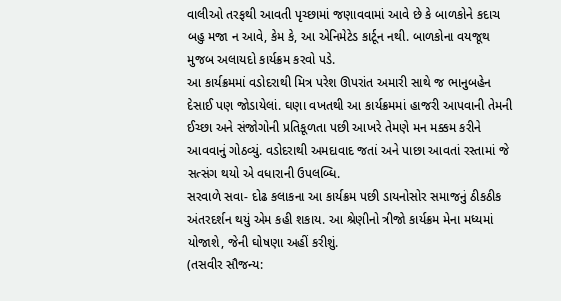વાલીઓ તરફથી આવતી પૃચ્છામાં જણાવવામાં આવે છે કે બાળકોને કદાચ બહુ મજા ન આવે, કેમ કે, આ એનિમેટેડ કાર્ટૂન નથી. બાળકોના વયજૂથ મુજબ અલાયદો કાર્યક્રમ કરવો પડે.
આ કાર્યક્રમમાં વડોદરાથી મિત્ર પરેશ ઊપરાંત અમારી સાથે જ ભાનુબહેન દેસાઈ પણ જોડાયેલાં. ઘણા વખતથી આ કાર્યક્રમમાં હાજરી આપવાની તેમની ઈચ્છા અને સંજોગોની પ્રતિકૂળતા પછી આખરે તેમણે મન મક્કમ કરીને આવવાનું ગોઠવ્યું. વડોદરાથી અમદાવાદ જતાં અને પાછા આવતાં રસ્તામાં જે સત્સંગ થયો એ વધારાની ઉપલબ્ધિ.
સરવાળે સવા- દોઢ કલાકના આ કાર્યક્રમ પછી ડાયનોસોર સમાજનું ઠીકઠીક અંતરદર્શન થયું એમ કહી શકાય. આ શ્રેણીનો ત્રીજો કાર્યક્રમ મેના મધ્યમાં યોજાશે, જેની ઘોષણા અહીં કરીશું.
(તસવીર સૌજન્ય: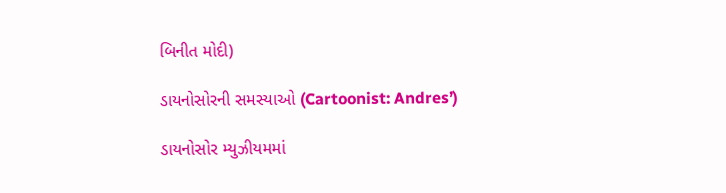બિનીત મોદી)

ડાયનોસોરની સમસ્યાઓ (Cartoonist: Andres’)

ડાયનોસોર મ્યુઝીયમમાં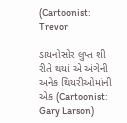(Cartoonist: Trevor

ડાયનોસોર લુપ્ત શી રીતે થયાં એ અંગેની
અનેક થિયરીઓમાંની એક (Cartoonist: Gary Larson)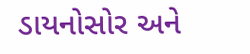ડાયનોસોર અને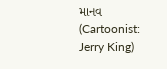માનવ (Cartoonist: Jerry King)